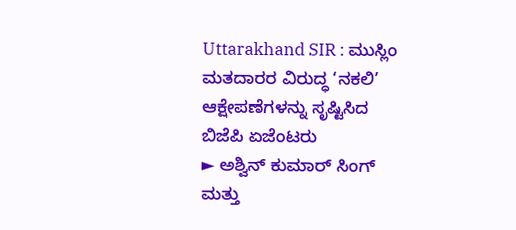Uttarakhand SIR : ಮುಸ್ಲಿಂ ಮತದಾರರ ವಿರುದ್ಧ ‘ನಕಲಿ’ ಆಕ್ಷೇಪಣೆಗಳನ್ನು ಸೃಷ್ಟಿಸಿದ ಬಿಜೆಪಿ ಏಜೆಂಟರು
► ಅಶ್ವಿನ್ ಕುಮಾರ್ ಸಿಂಗ್ ಮತ್ತು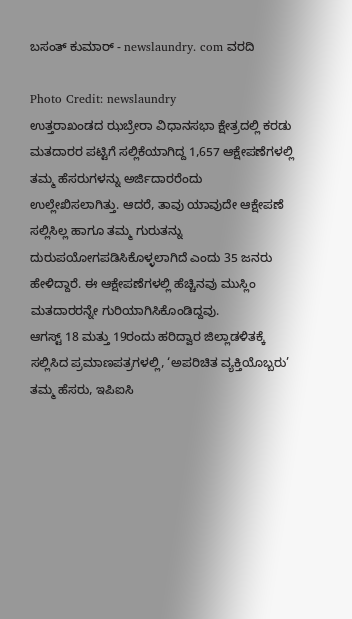ಬಸಂತ್ ಕುಮಾರ್ - newslaundry. com ವರದಿ

Photo Credit: newslaundry
ಉತ್ತರಾಖಂಡದ ಝಬ್ರೇರಾ ವಿಧಾನಸಭಾ ಕ್ಷೇತ್ರದಲ್ಲಿ ಕರಡು ಮತದಾರರ ಪಟ್ಟಿಗೆ ಸಲ್ಲಿಕೆಯಾಗಿದ್ದ 1,657 ಆಕ್ಷೇಪಣೆಗಳಲ್ಲಿ ತಮ್ಮ ಹೆಸರುಗಳನ್ನು ಅರ್ಜಿದಾರರೆಂದು ಉಲ್ಲೇಖಿಸಲಾಗಿತ್ತು. ಆದರೆ, ತಾವು ಯಾವುದೇ ಆಕ್ಷೇಪಣೆ ಸಲ್ಲಿಸಿಲ್ಲ ಹಾಗೂ ತಮ್ಮ ಗುರುತನ್ನು ದುರುಪಯೋಗಪಡಿಸಿಕೊಳ್ಳಲಾಗಿದೆ ಎಂದು 35 ಜನರು ಹೇಳಿದ್ದಾರೆ. ಈ ಆಕ್ಷೇಪಣೆಗಳಲ್ಲಿ ಹೆಚ್ಚಿನವು ಮುಸ್ಲಿಂ ಮತದಾರರನ್ನೇ ಗುರಿಯಾಗಿಸಿಕೊಂಡಿದ್ದವು.
ಆಗಸ್ಟ್ 18 ಮತ್ತು 19ರಂದು ಹರಿದ್ವಾರ ಜಿಲ್ಲಾಡಳಿತಕ್ಕೆ ಸಲ್ಲಿಸಿದ ಪ್ರಮಾಣಪತ್ರಗಳಲ್ಲಿ, ‘ಅಪರಿಚಿತ ವ್ಯಕ್ತಿಯೊಬ್ಬರು’ ತಮ್ಮ ಹೆಸರು, ಇಪಿಐಸಿ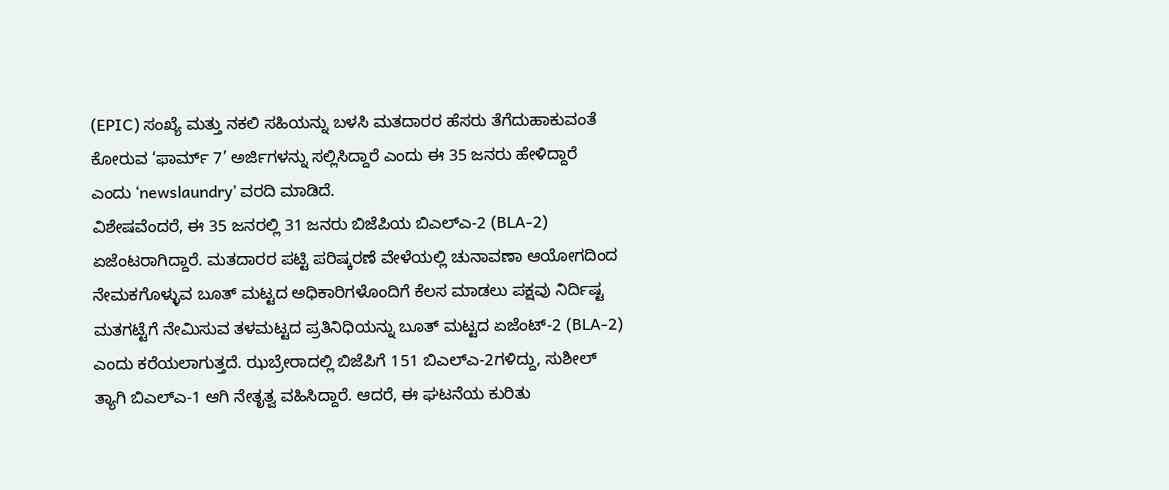(EPIC) ಸಂಖ್ಯೆ ಮತ್ತು ನಕಲಿ ಸಹಿಯನ್ನು ಬಳಸಿ ಮತದಾರರ ಹೆಸರು ತೆಗೆದುಹಾಕುವಂತೆ ಕೋರುವ ‘ಫಾರ್ಮ್ 7’ ಅರ್ಜಿಗಳನ್ನು ಸಲ್ಲಿಸಿದ್ದಾರೆ ಎಂದು ಈ 35 ಜನರು ಹೇಳಿದ್ದಾರೆ ಎಂದು ‘newslaundry’ ವರದಿ ಮಾಡಿದೆ.
ವಿಶೇಷವೆಂದರೆ, ಈ 35 ಜನರಲ್ಲಿ 31 ಜನರು ಬಿಜೆಪಿಯ ಬಿಎಲ್ಎ-2 (BLA-2) ಏಜೆಂಟರಾಗಿದ್ದಾರೆ. ಮತದಾರರ ಪಟ್ಟಿ ಪರಿಷ್ಕರಣೆ ವೇಳೆಯಲ್ಲಿ ಚುನಾವಣಾ ಆಯೋಗದಿಂದ ನೇಮಕಗೊಳ್ಳುವ ಬೂತ್ ಮಟ್ಟದ ಅಧಿಕಾರಿಗಳೊಂದಿಗೆ ಕೆಲಸ ಮಾಡಲು ಪಕ್ಷವು ನಿರ್ದಿಷ್ಟ ಮತಗಟ್ಟೆಗೆ ನೇಮಿಸುವ ತಳಮಟ್ಟದ ಪ್ರತಿನಿಧಿಯನ್ನು ಬೂತ್ ಮಟ್ಟದ ಏಜೆಂಟ್-2 (BLA-2) ಎಂದು ಕರೆಯಲಾಗುತ್ತದೆ. ಝಬ್ರೇರಾದಲ್ಲಿ ಬಿಜೆಪಿಗೆ 151 ಬಿಎಲ್ಎ-2ಗಳಿದ್ದು, ಸುಶೀಲ್ ತ್ಯಾಗಿ ಬಿಎಲ್ಎ-1 ಆಗಿ ನೇತೃತ್ವ ವಹಿಸಿದ್ದಾರೆ. ಆದರೆ, ಈ ಘಟನೆಯ ಕುರಿತು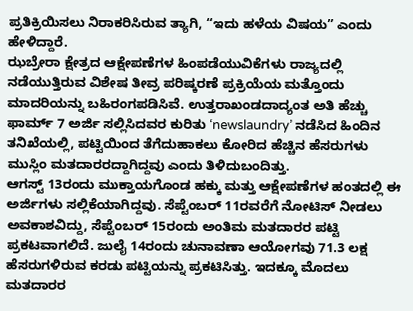ಪ್ರತಿಕ್ರಿಯಿಸಲು ನಿರಾಕರಿಸಿರುವ ತ್ಯಾಗಿ, “ಇದು ಹಳೆಯ ವಿಷಯ” ಎಂದು ಹೇಳಿದ್ದಾರೆ.
ಝಬ್ರೇರಾ ಕ್ಷೇತ್ರದ ಆಕ್ಷೇಪಣೆಗಳ ಹಿಂಪಡೆಯುವಿಕೆಗಳು ರಾಜ್ಯದಲ್ಲಿ ನಡೆಯುತ್ತಿರುವ ವಿಶೇಷ ತೀವ್ರ ಪರಿಷ್ಕರಣೆ ಪ್ರಕ್ರಿಯೆಯ ಮತ್ತೊಂದು ಮಾದರಿಯನ್ನು ಬಹಿರಂಗಪಡಿಸಿವೆ. ಉತ್ತರಾಖಂಡದಾದ್ಯಂತ ಅತಿ ಹೆಚ್ಚು ಫಾರ್ಮ್ 7 ಅರ್ಜಿ ಸಲ್ಲಿಸಿದವರ ಕುರಿತು ‘newslaundry’ ನಡೆಸಿದ ಹಿಂದಿನ ತನಿಖೆಯಲ್ಲಿ, ಪಟ್ಟಿಯಿಂದ ತೆಗೆದುಹಾಕಲು ಕೋರಿದ ಹೆಚ್ಚಿನ ಹೆಸರುಗಳು ಮುಸ್ಲಿಂ ಮತದಾರರದ್ದಾಗಿದ್ದವು ಎಂದು ತಿಳಿದುಬಂದಿತ್ತು.
ಆಗಸ್ಟ್ 13ರಂದು ಮುಕ್ತಾಯಗೊಂಡ ಹಕ್ಕು ಮತ್ತು ಆಕ್ಷೇಪಣೆಗಳ ಹಂತದಲ್ಲಿ ಈ ಅರ್ಜಿಗಳು ಸಲ್ಲಿಕೆಯಾಗಿದ್ದವು. ಸೆಪ್ಟೆಂಬರ್ 11ರವರೆಗೆ ನೋಟಿಸ್ ನೀಡಲು ಅವಕಾಶವಿದ್ದು, ಸೆಪ್ಟೆಂಬರ್ 15ರಂದು ಅಂತಿಮ ಮತದಾರರ ಪಟ್ಟಿ ಪ್ರಕಟವಾಗಲಿದೆ. ಜುಲೈ 14ರಂದು ಚುನಾವಣಾ ಆಯೋಗವು 71.3 ಲಕ್ಷ ಹೆಸರುಗಳಿರುವ ಕರಡು ಪಟ್ಟಿಯನ್ನು ಪ್ರಕಟಿಸಿತ್ತು. ಇದಕ್ಕೂ ಮೊದಲು ಮತದಾರರ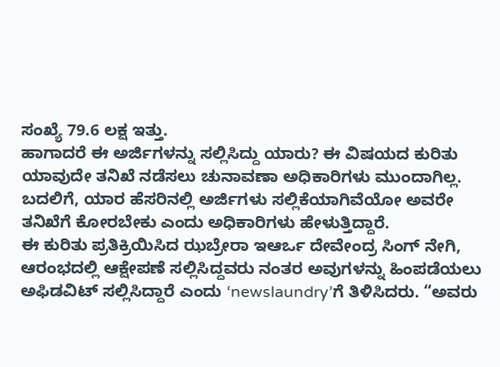ಸಂಖ್ಯೆ 79.6 ಲಕ್ಷ ಇತ್ತು.
ಹಾಗಾದರೆ ಈ ಅರ್ಜಿಗಳನ್ನು ಸಲ್ಲಿಸಿದ್ದು ಯಾರು? ಈ ವಿಷಯದ ಕುರಿತು ಯಾವುದೇ ತನಿಖೆ ನಡೆಸಲು ಚುನಾವಣಾ ಅಧಿಕಾರಿಗಳು ಮುಂದಾಗಿಲ್ಲ. ಬದಲಿಗೆ, ಯಾರ ಹೆಸರಿನಲ್ಲಿ ಅರ್ಜಿಗಳು ಸಲ್ಲಿಕೆಯಾಗಿವೆಯೋ ಅವರೇ ತನಿಖೆಗೆ ಕೋರಬೇಕು ಎಂದು ಅಧಿಕಾರಿಗಳು ಹೇಳುತ್ತಿದ್ದಾರೆ.
ಈ ಕುರಿತು ಪ್ರತಿಕ್ರಿಯಿಸಿದ ಝಬ್ರೇರಾ ಇಆರ್ಒ ದೇವೇಂದ್ರ ಸಿಂಗ್ ನೇಗಿ, ಆರಂಭದಲ್ಲಿ ಆಕ್ಷೇಪಣೆ ಸಲ್ಲಿಸಿದ್ದವರು ನಂತರ ಅವುಗಳನ್ನು ಹಿಂಪಡೆಯಲು ಅಫಿಡವಿಟ್ ಸಲ್ಲಿಸಿದ್ದಾರೆ ಎಂದು ‘newslaundry’ಗೆ ತಿಳಿಸಿದರು. “ಅವರು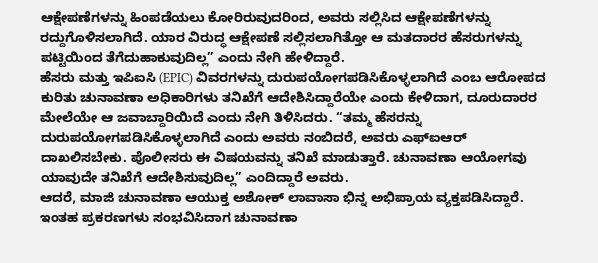ಆಕ್ಷೇಪಣೆಗಳನ್ನು ಹಿಂಪಡೆಯಲು ಕೋರಿರುವುದರಿಂದ, ಅವರು ಸಲ್ಲಿಸಿದ ಆಕ್ಷೇಪಣೆಗಳನ್ನು ರದ್ದುಗೊಳಿಸಲಾಗಿದೆ. ಯಾರ ವಿರುದ್ಧ ಆಕ್ಷೇಪಣೆ ಸಲ್ಲಿಸಲಾಗಿತ್ತೋ ಆ ಮತದಾರರ ಹೆಸರುಗಳನ್ನು ಪಟ್ಟಿಯಿಂದ ತೆಗೆದುಹಾಕುವುದಿಲ್ಲ” ಎಂದು ನೇಗಿ ಹೇಳಿದ್ದಾರೆ.
ಹೆಸರು ಮತ್ತು ಇಪಿಐಸಿ (EPIC) ವಿವರಗಳನ್ನು ದುರುಪಯೋಗಪಡಿಸಿಕೊಳ್ಳಲಾಗಿದೆ ಎಂಬ ಆರೋಪದ ಕುರಿತು ಚುನಾವಣಾ ಅಧಿಕಾರಿಗಳು ತನಿಖೆಗೆ ಆದೇಶಿಸಿದ್ದಾರೆಯೇ ಎಂದು ಕೇಳಿದಾಗ, ದೂರುದಾರರ ಮೇಲೆಯೇ ಆ ಜವಾಬ್ದಾರಿಯಿದೆ ಎಂದು ನೇಗಿ ತಿಳಿಸಿದರು. “ತಮ್ಮ ಹೆಸರನ್ನು ದುರುಪಯೋಗಪಡಿಸಿಕೊಳ್ಳಲಾಗಿದೆ ಎಂದು ಅವರು ನಂಬಿದರೆ, ಅವರು ಎಫ್ಐಆರ್ ದಾಖಲಿಸಬೇಕು. ಪೊಲೀಸರು ಈ ವಿಷಯವನ್ನು ತನಿಖೆ ಮಾಡುತ್ತಾರೆ. ಚುನಾವಣಾ ಆಯೋಗವು ಯಾವುದೇ ತನಿಖೆಗೆ ಆದೇಶಿಸುವುದಿಲ್ಲ” ಎಂದಿದ್ದಾರೆ ಅವರು.
ಆದರೆ, ಮಾಜಿ ಚುನಾವಣಾ ಆಯುಕ್ತ ಅಶೋಕ್ ಲಾವಾಸಾ ಭಿನ್ನ ಅಭಿಪ್ರಾಯ ವ್ಯಕ್ತಪಡಿಸಿದ್ದಾರೆ. ಇಂತಹ ಪ್ರಕರಣಗಳು ಸಂಭವಿಸಿದಾಗ ಚುನಾವಣಾ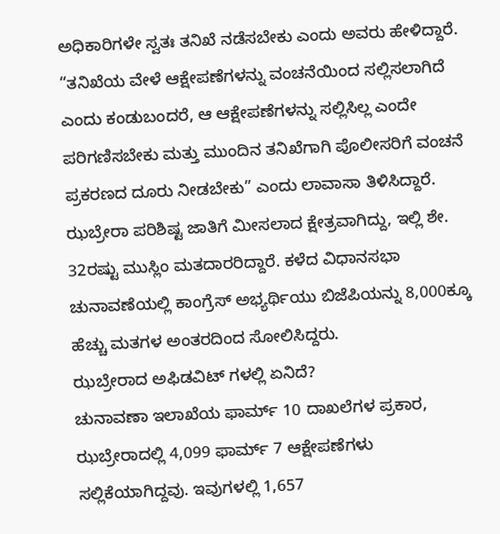ಅಧಿಕಾರಿಗಳೇ ಸ್ವತಃ ತನಿಖೆ ನಡೆಸಬೇಕು ಎಂದು ಅವರು ಹೇಳಿದ್ದಾರೆ. “ತನಿಖೆಯ ವೇಳೆ ಆಕ್ಷೇಪಣೆಗಳನ್ನು ವಂಚನೆಯಿಂದ ಸಲ್ಲಿಸಲಾಗಿದೆ ಎಂದು ಕಂಡುಬಂದರೆ, ಆ ಆಕ್ಷೇಪಣೆಗಳನ್ನು ಸಲ್ಲಿಸಿಲ್ಲ ಎಂದೇ ಪರಿಗಣಿಸಬೇಕು ಮತ್ತು ಮುಂದಿನ ತನಿಖೆಗಾಗಿ ಪೊಲೀಸರಿಗೆ ವಂಚನೆ ಪ್ರಕರಣದ ದೂರು ನೀಡಬೇಕು” ಎಂದು ಲಾವಾಸಾ ತಿಳಿಸಿದ್ದಾರೆ.
ಝಬ್ರೇರಾ ಪರಿಶಿಷ್ಟ ಜಾತಿಗೆ ಮೀಸಲಾದ ಕ್ಷೇತ್ರವಾಗಿದ್ದು, ಇಲ್ಲಿ ಶೇ. 32ರಷ್ಟು ಮುಸ್ಲಿಂ ಮತದಾರರಿದ್ದಾರೆ. ಕಳೆದ ವಿಧಾನಸಭಾ ಚುನಾವಣೆಯಲ್ಲಿ ಕಾಂಗ್ರೆಸ್ ಅಭ್ಯರ್ಥಿಯು ಬಿಜೆಪಿಯನ್ನು 8,000ಕ್ಕೂ ಹೆಚ್ಚು ಮತಗಳ ಅಂತರದಿಂದ ಸೋಲಿಸಿದ್ದರು.
ಝಬ್ರೇರಾದ ಅಫಿಡವಿಟ್ ಗಳಲ್ಲಿ ಏನಿದೆ?
ಚುನಾವಣಾ ಇಲಾಖೆಯ ಫಾರ್ಮ್ 10 ದಾಖಲೆಗಳ ಪ್ರಕಾರ, ಝಬ್ರೇರಾದಲ್ಲಿ 4,099 ಫಾರ್ಮ್ 7 ಆಕ್ಷೇಪಣೆಗಳು ಸಲ್ಲಿಕೆಯಾಗಿದ್ದವು. ಇವುಗಳಲ್ಲಿ 1,657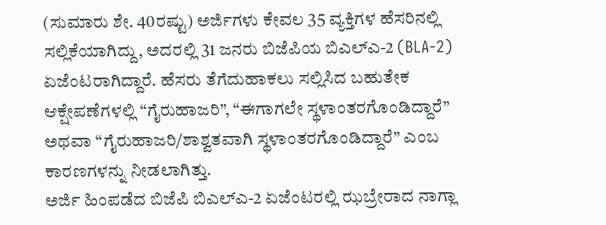(ಸುಮಾರು ಶೇ. 40ರಷ್ಟು) ಅರ್ಜಿಗಳು ಕೇವಲ 35 ವ್ಯಕ್ತಿಗಳ ಹೆಸರಿನಲ್ಲಿ ಸಲ್ಲಿಕೆಯಾಗಿದ್ದು, ಅದರಲ್ಲಿ 31 ಜನರು ಬಿಜೆಪಿಯ ಬಿಎಲ್ಎ-2 (BLA-2) ಏಜೆಂಟರಾಗಿದ್ದಾರೆ. ಹೆಸರು ತೆಗೆದುಹಾಕಲು ಸಲ್ಲಿಸಿದ ಬಹುತೇಕ ಆಕ್ಷೇಪಣೆಗಳಲ್ಲಿ “ಗೈರುಹಾಜರಿ”, “ಈಗಾಗಲೇ ಸ್ಥಳಾಂತರಗೊಂಡಿದ್ದಾರೆ” ಅಥವಾ “ಗೈರುಹಾಜರಿ/ಶಾಶ್ವತವಾಗಿ ಸ್ಥಳಾಂತರಗೊಂಡಿದ್ದಾರೆ” ಎಂಬ ಕಾರಣಗಳನ್ನು ನೀಡಲಾಗಿತ್ತು.
ಅರ್ಜಿ ಹಿಂಪಡೆದ ಬಿಜೆಪಿ ಬಿಎಲ್ಎ-2 ಏಜೆಂಟರಲ್ಲಿ ಝಬ್ರೇರಾದ ನಾಗ್ಲಾ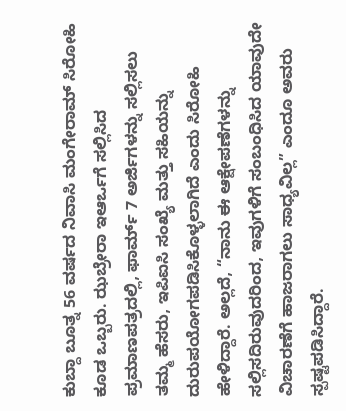ಕುಬ್ದಾ ಬೂತ್ನ 56 ವರ್ಷದ ನಿವಾಸಿ ಮಂಗೇರಾಮ್ ಸಿರೋಹಿ ಕೂಡ ಒಬ್ಬರು. ಝಬ್ರೇರಾ ಇಆರ್ಒಗೆ ಸಲ್ಲಿಸಿದ ಪ್ರಮಾಣಪತ್ರದಲ್ಲಿ, ಫಾರ್ಮ್ 7 ಅರ್ಜಿಗಳನ್ನು ಸಲ್ಲಿಸಲು ತಮ್ಮ ಹೆಸರು, ಇಪಿಐಸಿ ಸಂಖ್ಯೆ ಮತ್ತು ಸಹಿಯನ್ನು ದುರುಪಯೋಗಪಡಿಸಿಕೊಳ್ಳಲಾಗಿದೆ ಎಂದು ಸಿರೋಹಿ ಹೇಳಿದ್ದಾರೆ. ಅಲ್ಲದೆ, “ನಾನು ಈ ಆಕ್ಷೇಪಣೆಗಳನ್ನು ಸಲ್ಲಿಸದಿರುವುದರಿಂದ, ಇವುಗಳಿಗೆ ಸಂಬಂಧಿಸಿದ ಯಾವುದೇ ವಿಚಾರಣೆಗೆ ಹಾಜರಾಗಲು ಸಾಧ್ಯವಿಲ್ಲ” ಎಂದೂ ಅವರು ಸ್ಪಷ್ಟಪಡಿಸಿದ್ದಾರೆ.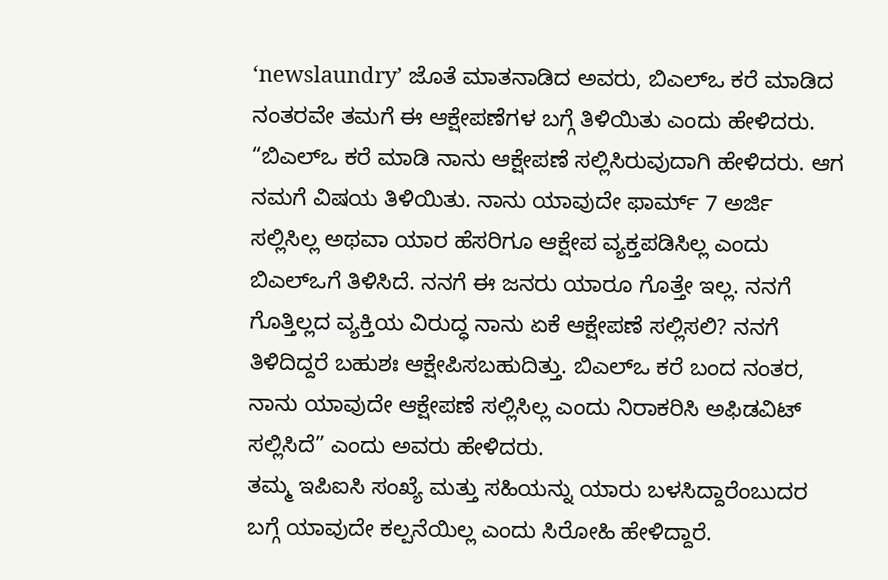‘newslaundry’ ಜೊತೆ ಮಾತನಾಡಿದ ಅವರು, ಬಿಎಲ್ಒ ಕರೆ ಮಾಡಿದ ನಂತರವೇ ತಮಗೆ ಈ ಆಕ್ಷೇಪಣೆಗಳ ಬಗ್ಗೆ ತಿಳಿಯಿತು ಎಂದು ಹೇಳಿದರು. “ಬಿಎಲ್ಒ ಕರೆ ಮಾಡಿ ನಾನು ಆಕ್ಷೇಪಣೆ ಸಲ್ಲಿಸಿರುವುದಾಗಿ ಹೇಳಿದರು. ಆಗ ನಮಗೆ ವಿಷಯ ತಿಳಿಯಿತು. ನಾನು ಯಾವುದೇ ಫಾರ್ಮ್ 7 ಅರ್ಜಿ ಸಲ್ಲಿಸಿಲ್ಲ ಅಥವಾ ಯಾರ ಹೆಸರಿಗೂ ಆಕ್ಷೇಪ ವ್ಯಕ್ತಪಡಿಸಿಲ್ಲ ಎಂದು ಬಿಎಲ್ಒಗೆ ತಿಳಿಸಿದೆ. ನನಗೆ ಈ ಜನರು ಯಾರೂ ಗೊತ್ತೇ ಇಲ್ಲ. ನನಗೆ ಗೊತ್ತಿಲ್ಲದ ವ್ಯಕ್ತಿಯ ವಿರುದ್ಧ ನಾನು ಏಕೆ ಆಕ್ಷೇಪಣೆ ಸಲ್ಲಿಸಲಿ? ನನಗೆ ತಿಳಿದಿದ್ದರೆ ಬಹುಶಃ ಆಕ್ಷೇಪಿಸಬಹುದಿತ್ತು. ಬಿಎಲ್ಒ ಕರೆ ಬಂದ ನಂತರ, ನಾನು ಯಾವುದೇ ಆಕ್ಷೇಪಣೆ ಸಲ್ಲಿಸಿಲ್ಲ ಎಂದು ನಿರಾಕರಿಸಿ ಅಫಿಡವಿಟ್ ಸಲ್ಲಿಸಿದೆ” ಎಂದು ಅವರು ಹೇಳಿದರು.
ತಮ್ಮ ಇಪಿಐಸಿ ಸಂಖ್ಯೆ ಮತ್ತು ಸಹಿಯನ್ನು ಯಾರು ಬಳಸಿದ್ದಾರೆಂಬುದರ ಬಗ್ಗೆ ಯಾವುದೇ ಕಲ್ಪನೆಯಿಲ್ಲ ಎಂದು ಸಿರೋಹಿ ಹೇಳಿದ್ದಾರೆ.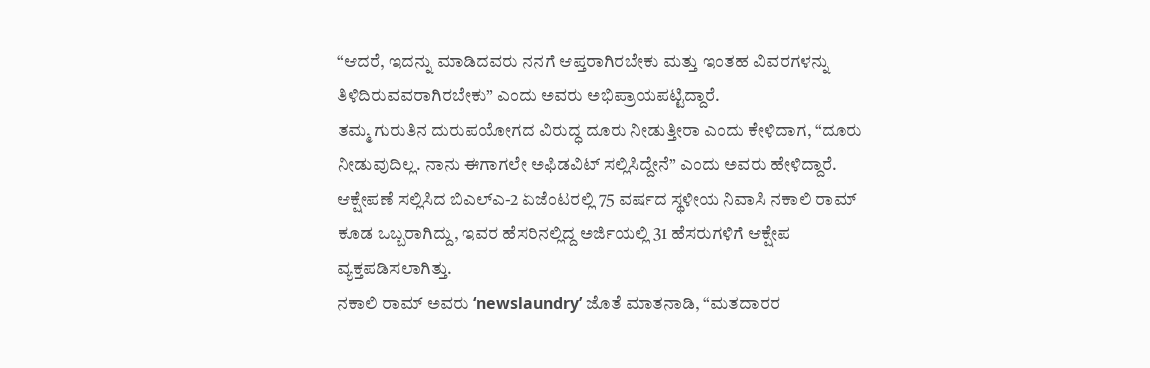“ಆದರೆ, ಇದನ್ನು ಮಾಡಿದವರು ನನಗೆ ಆಪ್ತರಾಗಿರಬೇಕು ಮತ್ತು ಇಂತಹ ವಿವರಗಳನ್ನು ತಿಳಿದಿರುವವರಾಗಿರಬೇಕು” ಎಂದು ಅವರು ಅಭಿಪ್ರಾಯಪಟ್ಟಿದ್ದಾರೆ.
ತಮ್ಮ ಗುರುತಿನ ದುರುಪಯೋಗದ ವಿರುದ್ಧ ದೂರು ನೀಡುತ್ತೀರಾ ಎಂದು ಕೇಳಿದಾಗ, “ದೂರು ನೀಡುವುದಿಲ್ಲ. ನಾನು ಈಗಾಗಲೇ ಅಫಿಡವಿಟ್ ಸಲ್ಲಿಸಿದ್ದೇನೆ” ಎಂದು ಅವರು ಹೇಳಿದ್ದಾರೆ.
ಆಕ್ಷೇಪಣೆ ಸಲ್ಲಿಸಿದ ಬಿಎಲ್ಎ-2 ಏಜೆಂಟರಲ್ಲಿ 75 ವರ್ಷದ ಸ್ಥಳೀಯ ನಿವಾಸಿ ನಕಾಲಿ ರಾಮ್ ಕೂಡ ಒಬ್ಬರಾಗಿದ್ದು, ಇವರ ಹೆಸರಿನಲ್ಲಿದ್ದ ಅರ್ಜಿಯಲ್ಲಿ 31 ಹೆಸರುಗಳಿಗೆ ಆಕ್ಷೇಪ ವ್ಯಕ್ತಪಡಿಸಲಾಗಿತ್ತು.
ನಕಾಲಿ ರಾಮ್ ಅವರು ‘newslaundry’ ಜೊತೆ ಮಾತನಾಡಿ, “ಮತದಾರರ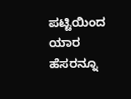ಪಟ್ಟಿಯಿಂದ ಯಾರ ಹೆಸರನ್ನೂ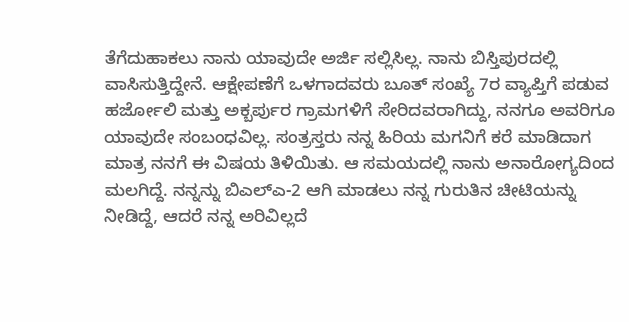ತೆಗೆದುಹಾಕಲು ನಾನು ಯಾವುದೇ ಅರ್ಜಿ ಸಲ್ಲಿಸಿಲ್ಲ. ನಾನು ಬಿಸ್ತಿಪುರದಲ್ಲಿ ವಾಸಿಸುತ್ತಿದ್ದೇನೆ. ಆಕ್ಷೇಪಣೆಗೆ ಒಳಗಾದವರು ಬೂತ್ ಸಂಖ್ಯೆ 7ರ ವ್ಯಾಪ್ತಿಗೆ ಪಡುವ ಹರ್ಜೋಲಿ ಮತ್ತು ಅಕ್ಬರ್ಪುರ ಗ್ರಾಮಗಳಿಗೆ ಸೇರಿದವರಾಗಿದ್ದು, ನನಗೂ ಅವರಿಗೂ ಯಾವುದೇ ಸಂಬಂಧವಿಲ್ಲ. ಸಂತ್ರಸ್ತರು ನನ್ನ ಹಿರಿಯ ಮಗನಿಗೆ ಕರೆ ಮಾಡಿದಾಗ ಮಾತ್ರ ನನಗೆ ಈ ವಿಷಯ ತಿಳಿಯಿತು. ಆ ಸಮಯದಲ್ಲಿ ನಾನು ಅನಾರೋಗ್ಯದಿಂದ ಮಲಗಿದ್ದೆ. ನನ್ನನ್ನು ಬಿಎಲ್ಎ-2 ಆಗಿ ಮಾಡಲು ನನ್ನ ಗುರುತಿನ ಚೀಟಿಯನ್ನು ನೀಡಿದ್ದೆ, ಆದರೆ ನನ್ನ ಅರಿವಿಲ್ಲದೆ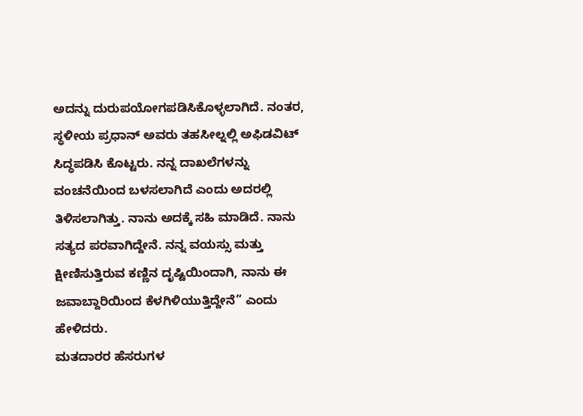ಅದನ್ನು ದುರುಪಯೋಗಪಡಿಸಿಕೊಳ್ಳಲಾಗಿದೆ. ನಂತರ, ಸ್ಥಳೀಯ ಪ್ರಧಾನ್ ಅವರು ತಹಸೀಲ್ನಲ್ಲಿ ಅಫಿಡವಿಟ್ ಸಿದ್ಧಪಡಿಸಿ ಕೊಟ್ಟರು. ನನ್ನ ದಾಖಲೆಗಳನ್ನು ವಂಚನೆಯಿಂದ ಬಳಸಲಾಗಿದೆ ಎಂದು ಅದರಲ್ಲಿ ತಿಳಿಸಲಾಗಿತ್ತು. ನಾನು ಅದಕ್ಕೆ ಸಹಿ ಮಾಡಿದೆ. ನಾನು ಸತ್ಯದ ಪರವಾಗಿದ್ದೇನೆ. ನನ್ನ ವಯಸ್ಸು ಮತ್ತು ಕ್ಷೀಣಿಸುತ್ತಿರುವ ಕಣ್ಣಿನ ದೃಷ್ಟಿಯಿಂದಾಗಿ, ನಾನು ಈ ಜವಾಬ್ದಾರಿಯಿಂದ ಕೆಳಗಿಳಿಯುತ್ತಿದ್ದೇನೆ” ಎಂದು ಹೇಳಿದರು.
ಮತದಾರರ ಹೆಸರುಗಳ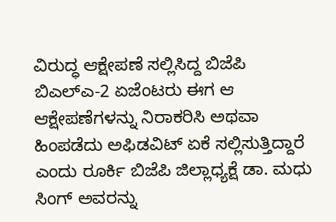ವಿರುದ್ಧ ಆಕ್ಷೇಪಣೆ ಸಲ್ಲಿಸಿದ್ದ ಬಿಜೆಪಿ ಬಿಎಲ್ಎ-2 ಏಜೆಂಟರು ಈಗ ಆ ಆಕ್ಷೇಪಣೆಗಳನ್ನು ನಿರಾಕರಿಸಿ ಅಥವಾ ಹಿಂಪಡೆದು ಅಫಿಡವಿಟ್ ಏಕೆ ಸಲ್ಲಿಸುತ್ತಿದ್ದಾರೆ ಎಂದು ರೂರ್ಕಿ ಬಿಜೆಪಿ ಜಿಲ್ಲಾಧ್ಯಕ್ಷೆ ಡಾ. ಮಧು ಸಿಂಗ್ ಅವರನ್ನು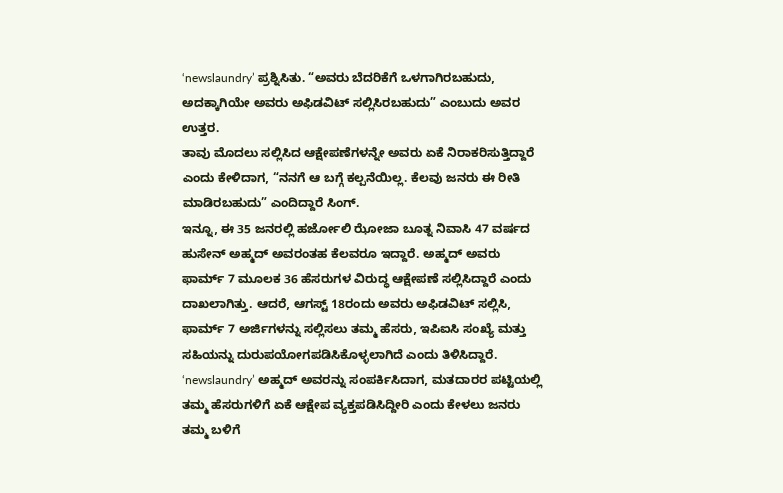‘newslaundry’ ಪ್ರಶ್ನಿಸಿತು. “ಅವರು ಬೆದರಿಕೆಗೆ ಒಳಗಾಗಿರಬಹುದು, ಅದಕ್ಕಾಗಿಯೇ ಅವರು ಅಫಿಡವಿಟ್ ಸಲ್ಲಿಸಿರಬಹುದು” ಎಂಬುದು ಅವರ ಉತ್ತರ.
ತಾವು ಮೊದಲು ಸಲ್ಲಿಸಿದ ಆಕ್ಷೇಪಣೆಗಳನ್ನೇ ಅವರು ಏಕೆ ನಿರಾಕರಿಸುತ್ತಿದ್ದಾರೆ ಎಂದು ಕೇಳಿದಾಗ, “ನನಗೆ ಆ ಬಗ್ಗೆ ಕಲ್ಪನೆಯಿಲ್ಲ. ಕೆಲವು ಜನರು ಈ ರೀತಿ ಮಾಡಿರಬಹುದು” ಎಂದಿದ್ದಾರೆ ಸಿಂಗ್.
ಇನ್ನೂ, ಈ 35 ಜನರಲ್ಲಿ ಹರ್ಜೋಲಿ ಝೋಜಾ ಬೂತ್ನ ನಿವಾಸಿ 47 ವರ್ಷದ ಹುಸೇನ್ ಅಹ್ಮದ್ ಅವರಂತಹ ಕೆಲವರೂ ಇದ್ದಾರೆ. ಅಹ್ಮದ್ ಅವರು ಫಾರ್ಮ್ 7 ಮೂಲಕ 36 ಹೆಸರುಗಳ ವಿರುದ್ಧ ಆಕ್ಷೇಪಣೆ ಸಲ್ಲಿಸಿದ್ದಾರೆ ಎಂದು ದಾಖಲಾಗಿತ್ತು. ಆದರೆ, ಆಗಸ್ಟ್ 18ರಂದು ಅವರು ಅಫಿಡವಿಟ್ ಸಲ್ಲಿಸಿ, ಫಾರ್ಮ್ 7 ಅರ್ಜಿಗಳನ್ನು ಸಲ್ಲಿಸಲು ತಮ್ಮ ಹೆಸರು, ಇಪಿಐಸಿ ಸಂಖ್ಯೆ ಮತ್ತು ಸಹಿಯನ್ನು ದುರುಪಯೋಗಪಡಿಸಿಕೊಳ್ಳಲಾಗಿದೆ ಎಂದು ತಿಳಿಸಿದ್ದಾರೆ.
‘newslaundry’ ಅಹ್ಮದ್ ಅವರನ್ನು ಸಂಪರ್ಕಿಸಿದಾಗ, ಮತದಾರರ ಪಟ್ಟಿಯಲ್ಲಿ ತಮ್ಮ ಹೆಸರುಗಳಿಗೆ ಏಕೆ ಆಕ್ಷೇಪ ವ್ಯಕ್ತಪಡಿಸಿದ್ದೀರಿ ಎಂದು ಕೇಳಲು ಜನರು ತಮ್ಮ ಬಳಿಗೆ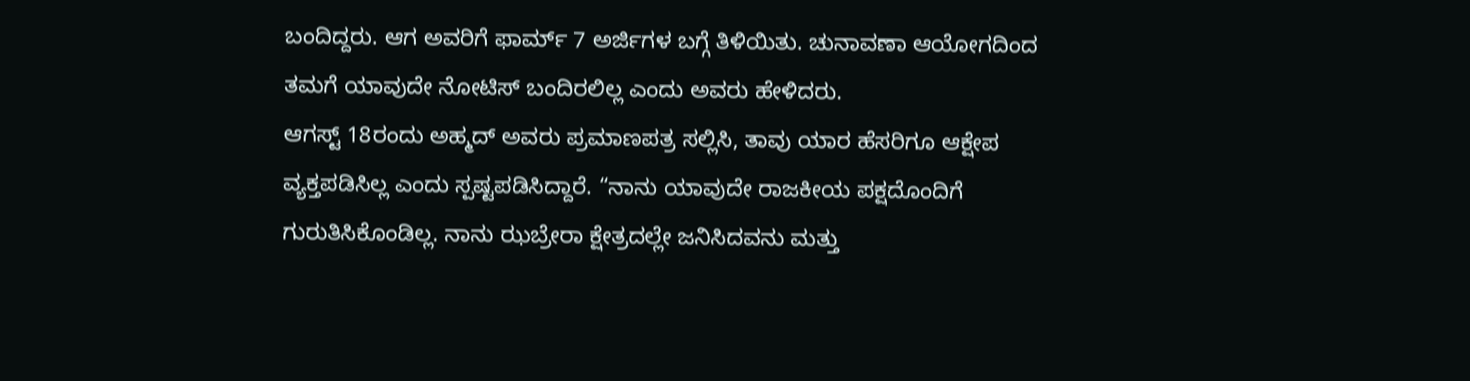ಬಂದಿದ್ದರು. ಆಗ ಅವರಿಗೆ ಫಾರ್ಮ್ 7 ಅರ್ಜಿಗಳ ಬಗ್ಗೆ ತಿಳಿಯಿತು. ಚುನಾವಣಾ ಆಯೋಗದಿಂದ ತಮಗೆ ಯಾವುದೇ ನೋಟಿಸ್ ಬಂದಿರಲಿಲ್ಲ ಎಂದು ಅವರು ಹೇಳಿದರು.
ಆಗಸ್ಟ್ 18ರಂದು ಅಹ್ಮದ್ ಅವರು ಪ್ರಮಾಣಪತ್ರ ಸಲ್ಲಿಸಿ, ತಾವು ಯಾರ ಹೆಸರಿಗೂ ಆಕ್ಷೇಪ ವ್ಯಕ್ತಪಡಿಸಿಲ್ಲ ಎಂದು ಸ್ಪಷ್ಟಪಡಿಸಿದ್ದಾರೆ. “ನಾನು ಯಾವುದೇ ರಾಜಕೀಯ ಪಕ್ಷದೊಂದಿಗೆ ಗುರುತಿಸಿಕೊಂಡಿಲ್ಲ. ನಾನು ಝಬ್ರೇರಾ ಕ್ಷೇತ್ರದಲ್ಲೇ ಜನಿಸಿದವನು ಮತ್ತು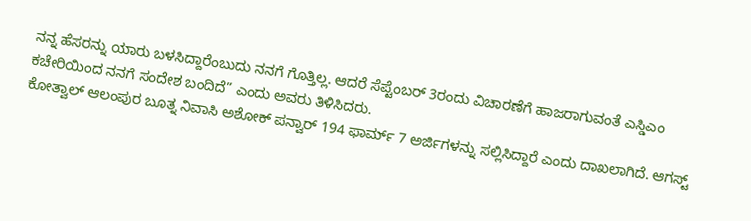ನನ್ನ ಹೆಸರನ್ನು ಯಾರು ಬಳಸಿದ್ದಾರೆಂಬುದು ನನಗೆ ಗೊತ್ತಿಲ್ಲ. ಆದರೆ ಸೆಪ್ಟೆಂಬರ್ 3ರಂದು ವಿಚಾರಣೆಗೆ ಹಾಜರಾಗುವಂತೆ ಎಸ್ಡಿಎಂ ಕಚೇರಿಯಿಂದ ನನಗೆ ಸಂದೇಶ ಬಂದಿದೆ” ಎಂದು ಅವರು ತಿಳಿಸಿದರು.
ಕೋತ್ವಾಲ್ ಆಲಂಪುರ ಬೂತ್ನ ನಿವಾಸಿ ಅಶೋಕ್ ಪನ್ವಾರ್ 194 ಫಾರ್ಮ್ 7 ಅರ್ಜಿಗಳನ್ನು ಸಲ್ಲಿಸಿದ್ದಾರೆ ಎಂದು ದಾಖಲಾಗಿದೆ. ಆಗಸ್ಟ್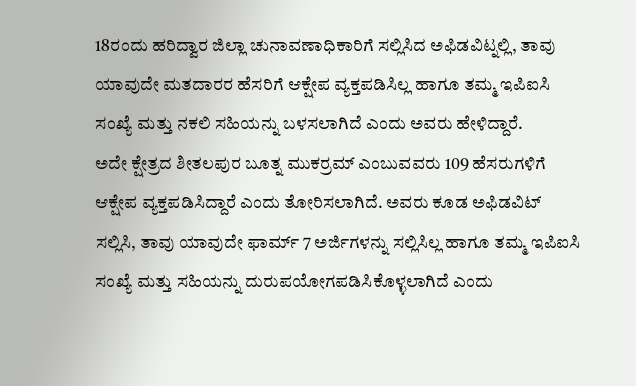18ರಂದು ಹರಿದ್ವಾರ ಜಿಲ್ಲಾ ಚುನಾವಣಾಧಿಕಾರಿಗೆ ಸಲ್ಲಿಸಿದ ಅಫಿಡವಿಟ್ನಲ್ಲಿ, ತಾವು ಯಾವುದೇ ಮತದಾರರ ಹೆಸರಿಗೆ ಆಕ್ಷೇಪ ವ್ಯಕ್ತಪಡಿಸಿಲ್ಲ ಹಾಗೂ ತಮ್ಮ ಇಪಿಐಸಿ ಸಂಖ್ಯೆ ಮತ್ತು ನಕಲಿ ಸಹಿಯನ್ನು ಬಳಸಲಾಗಿದೆ ಎಂದು ಅವರು ಹೇಳಿದ್ದಾರೆ.
ಅದೇ ಕ್ಷೇತ್ರದ ಶೀತಲಪುರ ಬೂತ್ನ ಮುಕರ್ರಮ್ ಎಂಬುವವರು 109 ಹೆಸರುಗಳಿಗೆ ಆಕ್ಷೇಪ ವ್ಯಕ್ತಪಡಿಸಿದ್ದಾರೆ ಎಂದು ತೋರಿಸಲಾಗಿದೆ. ಅವರು ಕೂಡ ಅಫಿಡವಿಟ್ ಸಲ್ಲಿಸಿ, ತಾವು ಯಾವುದೇ ಫಾರ್ಮ್ 7 ಅರ್ಜಿಗಳನ್ನು ಸಲ್ಲಿಸಿಲ್ಲ ಹಾಗೂ ತಮ್ಮ ಇಪಿಐಸಿ ಸಂಖ್ಯೆ ಮತ್ತು ಸಹಿಯನ್ನು ದುರುಪಯೋಗಪಡಿಸಿಕೊಳ್ಳಲಾಗಿದೆ ಎಂದು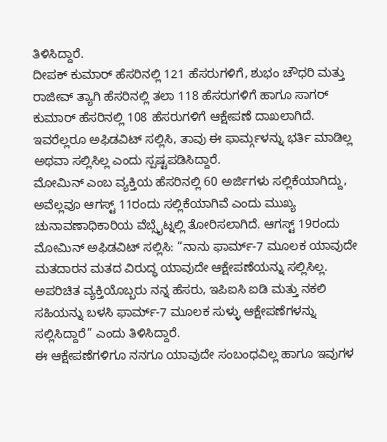ತಿಳಿಸಿದ್ದಾರೆ.
ದೀಪಕ್ ಕುಮಾರ್ ಹೆಸರಿನಲ್ಲಿ 121 ಹೆಸರುಗಳಿಗೆ, ಶುಭಂ ಚೌಧರಿ ಮತ್ತು ರಾಜೀವ್ ತ್ಯಾಗಿ ಹೆಸರಿನಲ್ಲಿ ತಲಾ 118 ಹೆಸರುಗಳಿಗೆ ಹಾಗೂ ಸಾಗರ್ ಕುಮಾರ್ ಹೆಸರಿನಲ್ಲಿ 108 ಹೆಸರುಗಳಿಗೆ ಆಕ್ಷೇಪಣೆ ದಾಖಲಾಗಿದೆ. ಇವರೆಲ್ಲರೂ ಅಫಿಡವಿಟ್ ಸಲ್ಲಿಸಿ, ತಾವು ಈ ಫಾರ್ಮ್ಗಳನ್ನು ಭರ್ತಿ ಮಾಡಿಲ್ಲ ಅಥವಾ ಸಲ್ಲಿಸಿಲ್ಲ ಎಂದು ಸ್ಪಷ್ಟಪಡಿಸಿದ್ದಾರೆ.
ಮೋಮಿನ್ ಎಂಬ ವ್ಯಕ್ತಿಯ ಹೆಸರಿನಲ್ಲಿ 60 ಅರ್ಜಿಗಳು ಸಲ್ಲಿಕೆಯಾಗಿದ್ದು, ಅವೆಲ್ಲವೂ ಆಗಸ್ಟ್ 11ರಂದು ಸಲ್ಲಿಕೆಯಾಗಿವೆ ಎಂದು ಮುಖ್ಯ ಚುನಾವಣಾಧಿಕಾರಿಯ ವೆಬ್ಸೈಟ್ನಲ್ಲಿ ತೋರಿಸಲಾಗಿದೆ. ಆಗಸ್ಟ್ 19ರಂದು ಮೋಮಿನ್ ಅಫಿಡವಿಟ್ ಸಲ್ಲಿಸಿ: “ನಾನು ಫಾರ್ಮ್-7 ಮೂಲಕ ಯಾವುದೇ ಮತದಾರನ ಮತದ ವಿರುದ್ಧ ಯಾವುದೇ ಆಕ್ಷೇಪಣೆಯನ್ನು ಸಲ್ಲಿಸಿಲ್ಲ. ಅಪರಿಚಿತ ವ್ಯಕ್ತಿಯೊಬ್ಬರು ನನ್ನ ಹೆಸರು, ಇಪಿಐಸಿ ಐಡಿ ಮತ್ತು ನಕಲಿ ಸಹಿಯನ್ನು ಬಳಸಿ ಫಾರ್ಮ್-7 ಮೂಲಕ ಸುಳ್ಳು ಆಕ್ಷೇಪಣೆಗಳನ್ನು ಸಲ್ಲಿಸಿದ್ದಾರೆ” ಎಂದು ತಿಳಿಸಿದ್ದಾರೆ.
ಈ ಆಕ್ಷೇಪಣೆಗಳಿಗೂ ನನಗೂ ಯಾವುದೇ ಸಂಬಂಧವಿಲ್ಲ ಹಾಗೂ ಇವುಗಳ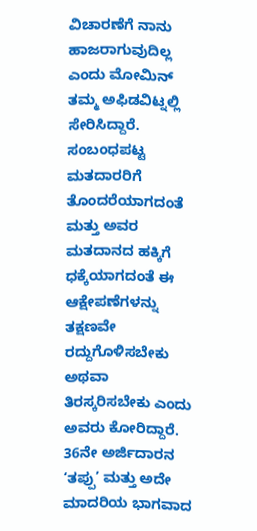ವಿಚಾರಣೆಗೆ ನಾನು ಹಾಜರಾಗುವುದಿಲ್ಲ ಎಂದು ಮೋಮಿನ್ ತಮ್ಮ ಅಫಿಡವಿಟ್ನಲ್ಲಿ ಸೇರಿಸಿದ್ದಾರೆ. ಸಂಬಂಧಪಟ್ಟ ಮತದಾರರಿಗೆ ತೊಂದರೆಯಾಗದಂತೆ ಮತ್ತು ಅವರ ಮತದಾನದ ಹಕ್ಕಿಗೆ ಧಕ್ಕೆಯಾಗದಂತೆ ಈ ಆಕ್ಷೇಪಣೆಗಳನ್ನು ತಕ್ಷಣವೇ ರದ್ದುಗೊಳಿಸಬೇಕು ಅಥವಾ ತಿರಸ್ಕರಿಸಬೇಕು ಎಂದು ಅವರು ಕೋರಿದ್ದಾರೆ.
36ನೇ ಅರ್ಜಿದಾರನ ‘ತಪ್ಪು’ ಮತ್ತು ಅದೇ ಮಾದರಿಯ ಭಾಗವಾದ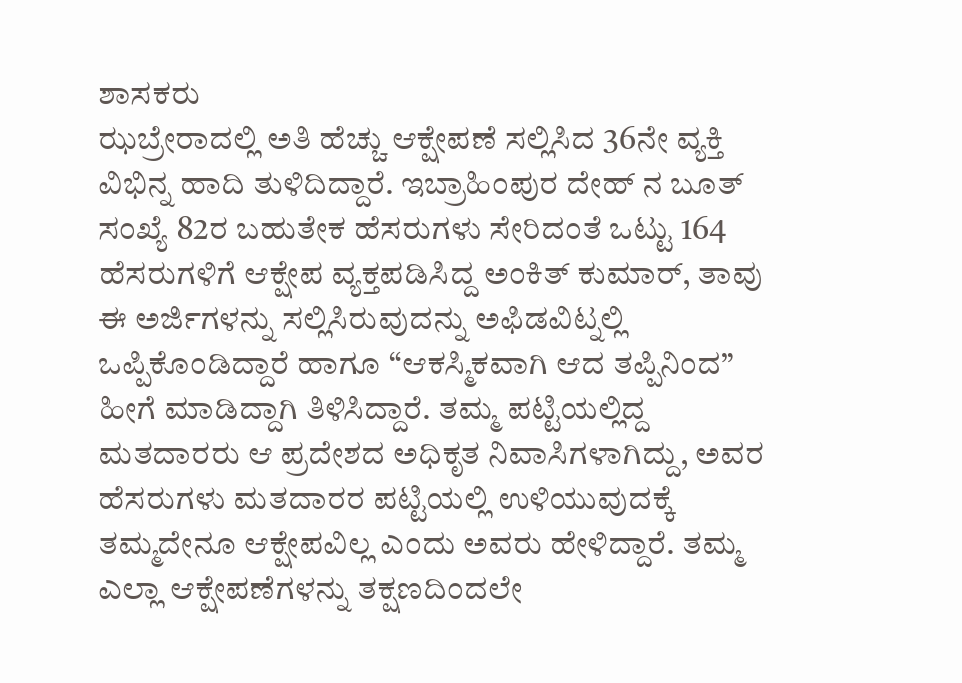ಶಾಸಕರು
ಝಬ್ರೇರಾದಲ್ಲಿ ಅತಿ ಹೆಚ್ಚು ಆಕ್ಷೇಪಣೆ ಸಲ್ಲಿಸಿದ 36ನೇ ವ್ಯಕ್ತಿ ವಿಭಿನ್ನ ಹಾದಿ ತುಳಿದಿದ್ದಾರೆ. ಇಬ್ರಾಹಿಂಪುರ ದೇಹ್ ನ ಬೂತ್ ಸಂಖ್ಯೆ 82ರ ಬಹುತೇಕ ಹೆಸರುಗಳು ಸೇರಿದಂತೆ ಒಟ್ಟು 164 ಹೆಸರುಗಳಿಗೆ ಆಕ್ಷೇಪ ವ್ಯಕ್ತಪಡಿಸಿದ್ದ ಅಂಕಿತ್ ಕುಮಾರ್, ತಾವು ಈ ಅರ್ಜಿಗಳನ್ನು ಸಲ್ಲಿಸಿರುವುದನ್ನು ಅಫಿಡವಿಟ್ನಲ್ಲಿ ಒಪ್ಪಿಕೊಂಡಿದ್ದಾರೆ ಹಾಗೂ “ಆಕಸ್ಮಿಕವಾಗಿ ಆದ ತಪ್ಪಿನಿಂದ” ಹೀಗೆ ಮಾಡಿದ್ದಾಗಿ ತಿಳಿಸಿದ್ದಾರೆ. ತಮ್ಮ ಪಟ್ಟಿಯಲ್ಲಿದ್ದ ಮತದಾರರು ಆ ಪ್ರದೇಶದ ಅಧಿಕೃತ ನಿವಾಸಿಗಳಾಗಿದ್ದು, ಅವರ ಹೆಸರುಗಳು ಮತದಾರರ ಪಟ್ಟಿಯಲ್ಲಿ ಉಳಿಯುವುದಕ್ಕೆ ತಮ್ಮದೇನೂ ಆಕ್ಷೇಪವಿಲ್ಲ ಎಂದು ಅವರು ಹೇಳಿದ್ದಾರೆ. ತಮ್ಮ ಎಲ್ಲಾ ಆಕ್ಷೇಪಣೆಗಳನ್ನು ತಕ್ಷಣದಿಂದಲೇ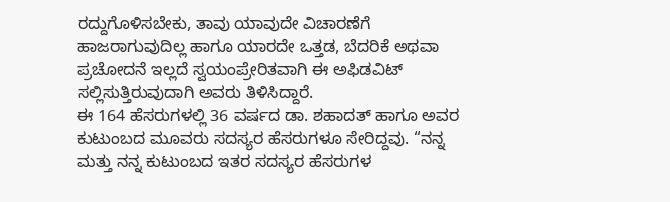ರದ್ದುಗೊಳಿಸಬೇಕು, ತಾವು ಯಾವುದೇ ವಿಚಾರಣೆಗೆ ಹಾಜರಾಗುವುದಿಲ್ಲ ಹಾಗೂ ಯಾರದೇ ಒತ್ತಡ, ಬೆದರಿಕೆ ಅಥವಾ ಪ್ರಚೋದನೆ ಇಲ್ಲದೆ ಸ್ವಯಂಪ್ರೇರಿತವಾಗಿ ಈ ಅಫಿಡವಿಟ್ ಸಲ್ಲಿಸುತ್ತಿರುವುದಾಗಿ ಅವರು ತಿಳಿಸಿದ್ದಾರೆ.
ಈ 164 ಹೆಸರುಗಳಲ್ಲಿ 36 ವರ್ಷದ ಡಾ. ಶಹಾದತ್ ಹಾಗೂ ಅವರ ಕುಟುಂಬದ ಮೂವರು ಸದಸ್ಯರ ಹೆಸರುಗಳೂ ಸೇರಿದ್ದವು. “ನನ್ನ ಮತ್ತು ನನ್ನ ಕುಟುಂಬದ ಇತರ ಸದಸ್ಯರ ಹೆಸರುಗಳ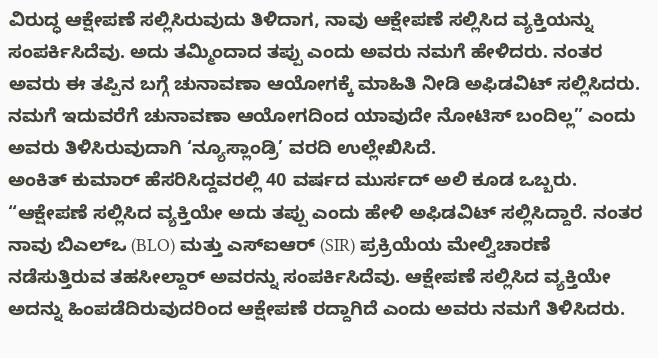ವಿರುದ್ಧ ಆಕ್ಷೇಪಣೆ ಸಲ್ಲಿಸಿರುವುದು ತಿಳಿದಾಗ, ನಾವು ಆಕ್ಷೇಪಣೆ ಸಲ್ಲಿಸಿದ ವ್ಯಕ್ತಿಯನ್ನು ಸಂಪರ್ಕಿಸಿದೆವು. ಅದು ತಮ್ಮಿಂದಾದ ತಪ್ಪು ಎಂದು ಅವರು ನಮಗೆ ಹೇಳಿದರು. ನಂತರ ಅವರು ಈ ತಪ್ಪಿನ ಬಗ್ಗೆ ಚುನಾವಣಾ ಆಯೋಗಕ್ಕೆ ಮಾಹಿತಿ ನೀಡಿ ಅಫಿಡವಿಟ್ ಸಲ್ಲಿಸಿದರು. ನಮಗೆ ಇದುವರೆಗೆ ಚುನಾವಣಾ ಆಯೋಗದಿಂದ ಯಾವುದೇ ನೋಟಿಸ್ ಬಂದಿಲ್ಲ” ಎಂದು ಅವರು ತಿಳಿಸಿರುವುದಾಗಿ ‘ನ್ಯೂಸ್ಲಾಂಡ್ರಿ’ ವರದಿ ಉಲ್ಲೇಖಿಸಿದೆ.
ಅಂಕಿತ್ ಕುಮಾರ್ ಹೆಸರಿಸಿದ್ದವರಲ್ಲಿ 40 ವರ್ಷದ ಮುರ್ಸದ್ ಅಲಿ ಕೂಡ ಒಬ್ಬರು. “ಆಕ್ಷೇಪಣೆ ಸಲ್ಲಿಸಿದ ವ್ಯಕ್ತಿಯೇ ಅದು ತಪ್ಪು ಎಂದು ಹೇಳಿ ಅಫಿಡವಿಟ್ ಸಲ್ಲಿಸಿದ್ದಾರೆ. ನಂತರ ನಾವು ಬಿಎಲ್ಒ (BLO) ಮತ್ತು ಎಸ್ಐಆರ್ (SIR) ಪ್ರಕ್ರಿಯೆಯ ಮೇಲ್ವಿಚಾರಣೆ ನಡೆಸುತ್ತಿರುವ ತಹಸೀಲ್ದಾರ್ ಅವರನ್ನು ಸಂಪರ್ಕಿಸಿದೆವು. ಆಕ್ಷೇಪಣೆ ಸಲ್ಲಿಸಿದ ವ್ಯಕ್ತಿಯೇ ಅದನ್ನು ಹಿಂಪಡೆದಿರುವುದರಿಂದ ಆಕ್ಷೇಪಣೆ ರದ್ದಾಗಿದೆ ಎಂದು ಅವರು ನಮಗೆ ತಿಳಿಸಿದರು.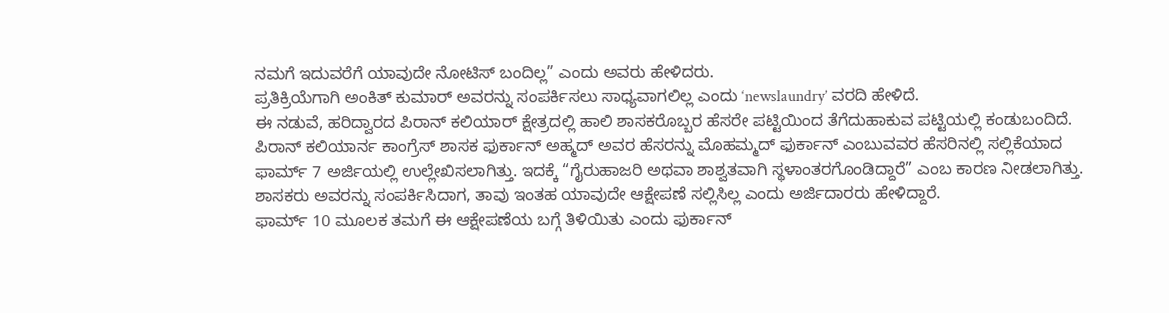ನಮಗೆ ಇದುವರೆಗೆ ಯಾವುದೇ ನೋಟಿಸ್ ಬಂದಿಲ್ಲ” ಎಂದು ಅವರು ಹೇಳಿದರು.
ಪ್ರತಿಕ್ರಿಯೆಗಾಗಿ ಅಂಕಿತ್ ಕುಮಾರ್ ಅವರನ್ನು ಸಂಪರ್ಕಿಸಲು ಸಾಧ್ಯವಾಗಲಿಲ್ಲ ಎಂದು ‘newslaundry’ ವರದಿ ಹೇಳಿದೆ.
ಈ ನಡುವೆ, ಹರಿದ್ವಾರದ ಪಿರಾನ್ ಕಲಿಯಾರ್ ಕ್ಷೇತ್ರದಲ್ಲಿ ಹಾಲಿ ಶಾಸಕರೊಬ್ಬರ ಹೆಸರೇ ಪಟ್ಟಿಯಿಂದ ತೆಗೆದುಹಾಕುವ ಪಟ್ಟಿಯಲ್ಲಿ ಕಂಡುಬಂದಿದೆ. ಪಿರಾನ್ ಕಲಿಯಾರ್ನ ಕಾಂಗ್ರೆಸ್ ಶಾಸಕ ಫುರ್ಕಾನ್ ಅಹ್ಮದ್ ಅವರ ಹೆಸರನ್ನು ಮೊಹಮ್ಮದ್ ಫುರ್ಕಾನ್ ಎಂಬುವವರ ಹೆಸರಿನಲ್ಲಿ ಸಲ್ಲಿಕೆಯಾದ ಫಾರ್ಮ್ 7 ಅರ್ಜಿಯಲ್ಲಿ ಉಲ್ಲೇಖಿಸಲಾಗಿತ್ತು. ಇದಕ್ಕೆ “ಗೈರುಹಾಜರಿ ಅಥವಾ ಶಾಶ್ವತವಾಗಿ ಸ್ಥಳಾಂತರಗೊಂಡಿದ್ದಾರೆ” ಎಂಬ ಕಾರಣ ನೀಡಲಾಗಿತ್ತು. ಶಾಸಕರು ಅವರನ್ನು ಸಂಪರ್ಕಿಸಿದಾಗ, ತಾವು ಇಂತಹ ಯಾವುದೇ ಆಕ್ಷೇಪಣೆ ಸಲ್ಲಿಸಿಲ್ಲ ಎಂದು ಅರ್ಜಿದಾರರು ಹೇಳಿದ್ದಾರೆ.
ಫಾರ್ಮ್ 10 ಮೂಲಕ ತಮಗೆ ಈ ಆಕ್ಷೇಪಣೆಯ ಬಗ್ಗೆ ತಿಳಿಯಿತು ಎಂದು ಫುರ್ಕಾನ್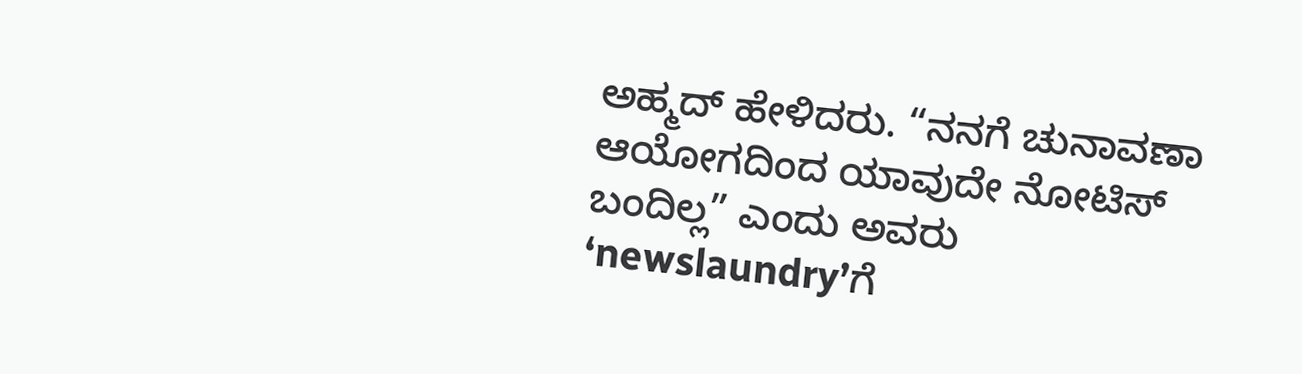ಅಹ್ಮದ್ ಹೇಳಿದರು. “ನನಗೆ ಚುನಾವಣಾ ಆಯೋಗದಿಂದ ಯಾವುದೇ ನೋಟಿಸ್ ಬಂದಿಲ್ಲ” ಎಂದು ಅವರು ‘newslaundry’ಗೆ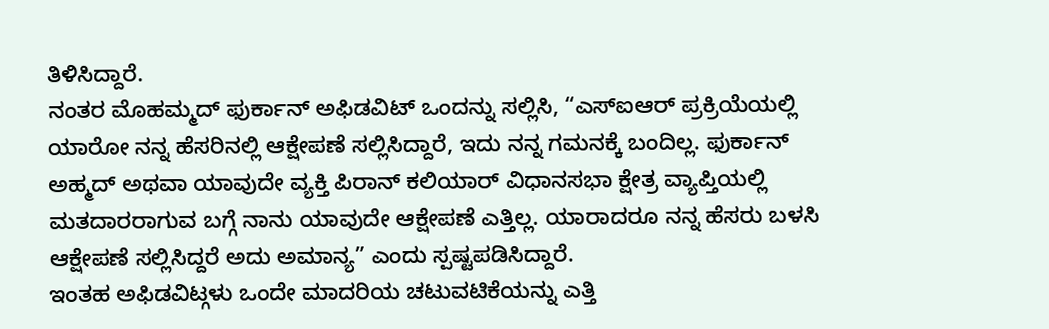ತಿಳಿಸಿದ್ದಾರೆ.
ನಂತರ ಮೊಹಮ್ಮದ್ ಫುರ್ಕಾನ್ ಅಫಿಡವಿಟ್ ಒಂದನ್ನು ಸಲ್ಲಿಸಿ, “ಎಸ್ಐಆರ್ ಪ್ರಕ್ರಿಯೆಯಲ್ಲಿ ಯಾರೋ ನನ್ನ ಹೆಸರಿನಲ್ಲಿ ಆಕ್ಷೇಪಣೆ ಸಲ್ಲಿಸಿದ್ದಾರೆ, ಇದು ನನ್ನ ಗಮನಕ್ಕೆ ಬಂದಿಲ್ಲ. ಫುರ್ಕಾನ್ ಅಹ್ಮದ್ ಅಥವಾ ಯಾವುದೇ ವ್ಯಕ್ತಿ ಪಿರಾನ್ ಕಲಿಯಾರ್ ವಿಧಾನಸಭಾ ಕ್ಷೇತ್ರ ವ್ಯಾಪ್ತಿಯಲ್ಲಿ ಮತದಾರರಾಗುವ ಬಗ್ಗೆ ನಾನು ಯಾವುದೇ ಆಕ್ಷೇಪಣೆ ಎತ್ತಿಲ್ಲ. ಯಾರಾದರೂ ನನ್ನ ಹೆಸರು ಬಳಸಿ ಆಕ್ಷೇಪಣೆ ಸಲ್ಲಿಸಿದ್ದರೆ ಅದು ಅಮಾನ್ಯ” ಎಂದು ಸ್ಪಷ್ಟಪಡಿಸಿದ್ದಾರೆ.
ಇಂತಹ ಅಫಿಡವಿಟ್ಗಳು ಒಂದೇ ಮಾದರಿಯ ಚಟುವಟಿಕೆಯನ್ನು ಎತ್ತಿ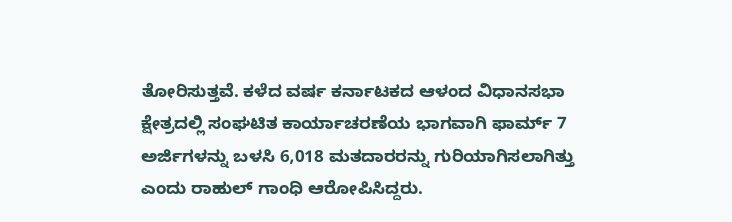ತೋರಿಸುತ್ತವೆ. ಕಳೆದ ವರ್ಷ ಕರ್ನಾಟಕದ ಆಳಂದ ವಿಧಾನಸಭಾ ಕ್ಷೇತ್ರದಲ್ಲಿ ಸಂಘಟಿತ ಕಾರ್ಯಾಚರಣೆಯ ಭಾಗವಾಗಿ ಫಾರ್ಮ್ 7 ಅರ್ಜಿಗಳನ್ನು ಬಳಸಿ 6,018 ಮತದಾರರನ್ನು ಗುರಿಯಾಗಿಸಲಾಗಿತ್ತು ಎಂದು ರಾಹುಲ್ ಗಾಂಧಿ ಆರೋಪಿಸಿದ್ದರು.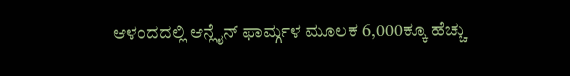ಆಳಂದದಲ್ಲಿ ಆನ್ಲೈನ್ ಫಾರ್ಮ್ಗಳ ಮೂಲಕ 6,000ಕ್ಕೂ ಹೆಚ್ಚು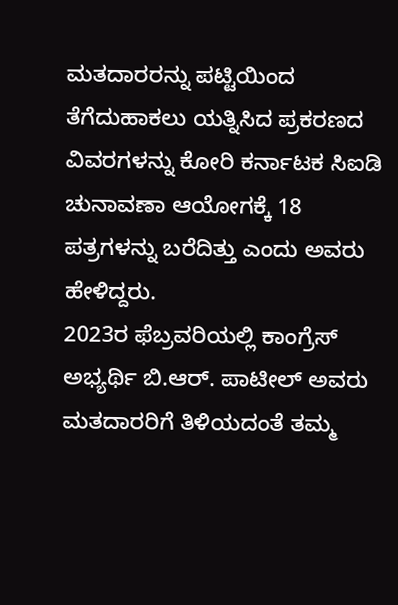ಮತದಾರರನ್ನು ಪಟ್ಟಿಯಿಂದ ತೆಗೆದುಹಾಕಲು ಯತ್ನಿಸಿದ ಪ್ರಕರಣದ ವಿವರಗಳನ್ನು ಕೋರಿ ಕರ್ನಾಟಕ ಸಿಐಡಿ ಚುನಾವಣಾ ಆಯೋಗಕ್ಕೆ 18 ಪತ್ರಗಳನ್ನು ಬರೆದಿತ್ತು ಎಂದು ಅವರು ಹೇಳಿದ್ದರು.
2023ರ ಫೆಬ್ರವರಿಯಲ್ಲಿ ಕಾಂಗ್ರೆಸ್ ಅಭ್ಯರ್ಥಿ ಬಿ.ಆರ್. ಪಾಟೀಲ್ ಅವರು ಮತದಾರರಿಗೆ ತಿಳಿಯದಂತೆ ತಮ್ಮ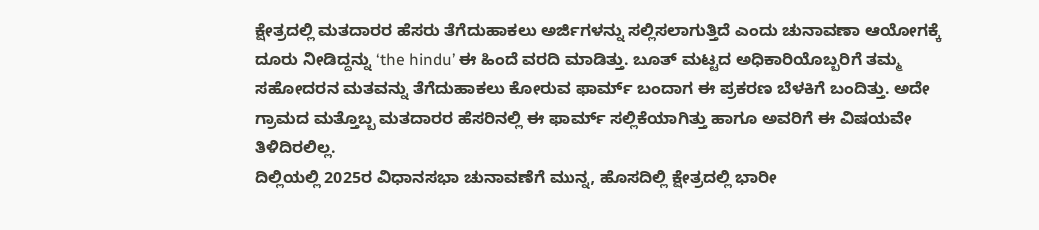ಕ್ಷೇತ್ರದಲ್ಲಿ ಮತದಾರರ ಹೆಸರು ತೆಗೆದುಹಾಕಲು ಅರ್ಜಿಗಳನ್ನು ಸಲ್ಲಿಸಲಾಗುತ್ತಿದೆ ಎಂದು ಚುನಾವಣಾ ಆಯೋಗಕ್ಕೆ ದೂರು ನೀಡಿದ್ದನ್ನು ‘the hindu’ ಈ ಹಿಂದೆ ವರದಿ ಮಾಡಿತ್ತು. ಬೂತ್ ಮಟ್ಟದ ಅಧಿಕಾರಿಯೊಬ್ಬರಿಗೆ ತಮ್ಮ ಸಹೋದರನ ಮತವನ್ನು ತೆಗೆದುಹಾಕಲು ಕೋರುವ ಫಾರ್ಮ್ ಬಂದಾಗ ಈ ಪ್ರಕರಣ ಬೆಳಕಿಗೆ ಬಂದಿತ್ತು. ಅದೇ ಗ್ರಾಮದ ಮತ್ತೊಬ್ಬ ಮತದಾರರ ಹೆಸರಿನಲ್ಲಿ ಈ ಫಾರ್ಮ್ ಸಲ್ಲಿಕೆಯಾಗಿತ್ತು ಹಾಗೂ ಅವರಿಗೆ ಈ ವಿಷಯವೇ ತಿಳಿದಿರಲಿಲ್ಲ.
ದಿಲ್ಲಿಯಲ್ಲಿ 2025ರ ವಿಧಾನಸಭಾ ಚುನಾವಣೆಗೆ ಮುನ್ನ, ಹೊಸದಿಲ್ಲಿ ಕ್ಷೇತ್ರದಲ್ಲಿ ಭಾರೀ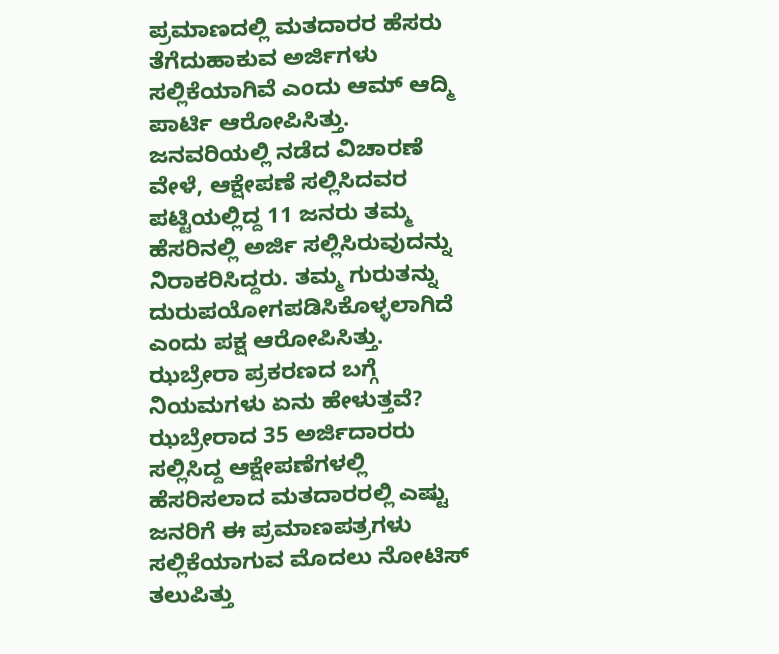ಪ್ರಮಾಣದಲ್ಲಿ ಮತದಾರರ ಹೆಸರು ತೆಗೆದುಹಾಕುವ ಅರ್ಜಿಗಳು ಸಲ್ಲಿಕೆಯಾಗಿವೆ ಎಂದು ಆಮ್ ಆದ್ಮಿ ಪಾರ್ಟಿ ಆರೋಪಿಸಿತ್ತು. ಜನವರಿಯಲ್ಲಿ ನಡೆದ ವಿಚಾರಣೆ ವೇಳೆ, ಆಕ್ಷೇಪಣೆ ಸಲ್ಲಿಸಿದವರ ಪಟ್ಟಿಯಲ್ಲಿದ್ದ 11 ಜನರು ತಮ್ಮ ಹೆಸರಿನಲ್ಲಿ ಅರ್ಜಿ ಸಲ್ಲಿಸಿರುವುದನ್ನು ನಿರಾಕರಿಸಿದ್ದರು. ತಮ್ಮ ಗುರುತನ್ನು ದುರುಪಯೋಗಪಡಿಸಿಕೊಳ್ಳಲಾಗಿದೆ ಎಂದು ಪಕ್ಷ ಆರೋಪಿಸಿತ್ತು.
ಝಬ್ರೇರಾ ಪ್ರಕರಣದ ಬಗ್ಗೆ ನಿಯಮಗಳು ಏನು ಹೇಳುತ್ತವೆ?
ಝಬ್ರೇರಾದ 35 ಅರ್ಜಿದಾರರು ಸಲ್ಲಿಸಿದ್ದ ಆಕ್ಷೇಪಣೆಗಳಲ್ಲಿ ಹೆಸರಿಸಲಾದ ಮತದಾರರಲ್ಲಿ ಎಷ್ಟು ಜನರಿಗೆ ಈ ಪ್ರಮಾಣಪತ್ರಗಳು ಸಲ್ಲಿಕೆಯಾಗುವ ಮೊದಲು ನೋಟಿಸ್ ತಲುಪಿತ್ತು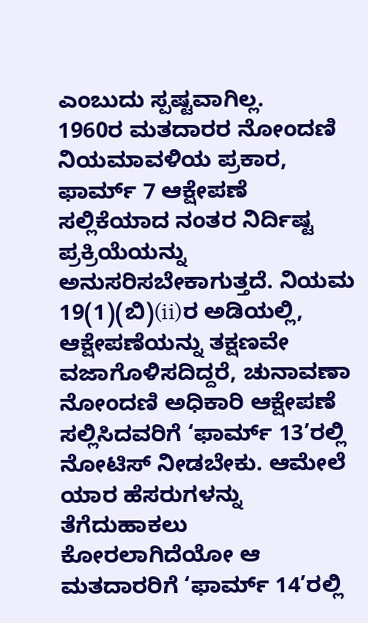ಎಂಬುದು ಸ್ಪಷ್ಟವಾಗಿಲ್ಲ.
1960ರ ಮತದಾರರ ನೋಂದಣಿ ನಿಯಮಾವಳಿಯ ಪ್ರಕಾರ, ಫಾರ್ಮ್ 7 ಆಕ್ಷೇಪಣೆ ಸಲ್ಲಿಕೆಯಾದ ನಂತರ ನಿರ್ದಿಷ್ಟ ಪ್ರಕ್ರಿಯೆಯನ್ನು ಅನುಸರಿಸಬೇಕಾಗುತ್ತದೆ. ನಿಯಮ 19(1)(ಬಿ)(ii)ರ ಅಡಿಯಲ್ಲಿ, ಆಕ್ಷೇಪಣೆಯನ್ನು ತಕ್ಷಣವೇ ವಜಾಗೊಳಿಸದಿದ್ದರೆ, ಚುನಾವಣಾ ನೋಂದಣಿ ಅಧಿಕಾರಿ ಆಕ್ಷೇಪಣೆ ಸಲ್ಲಿಸಿದವರಿಗೆ ‘ಫಾರ್ಮ್ 13’ರಲ್ಲಿ ನೋಟಿಸ್ ನೀಡಬೇಕು. ಆಮೇಲೆ ಯಾರ ಹೆಸರುಗಳನ್ನು ತೆಗೆದುಹಾಕಲು ಕೋರಲಾಗಿದೆಯೋ ಆ ಮತದಾರರಿಗೆ ‘ಫಾರ್ಮ್ 14’ರಲ್ಲಿ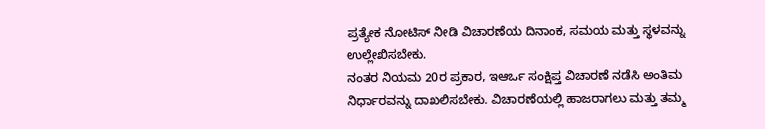ಪ್ರತ್ಯೇಕ ನೋಟಿಸ್ ನೀಡಿ ವಿಚಾರಣೆಯ ದಿನಾಂಕ, ಸಮಯ ಮತ್ತು ಸ್ಥಳವನ್ನು ಉಲ್ಲೇಖಿಸಬೇಕು.
ನಂತರ ನಿಯಮ 20ರ ಪ್ರಕಾರ, ಇಆರ್ಒ ಸಂಕ್ಷಿಪ್ತ ವಿಚಾರಣೆ ನಡೆಸಿ ಅಂತಿಮ ನಿರ್ಧಾರವನ್ನು ದಾಖಲಿಸಬೇಕು. ವಿಚಾರಣೆಯಲ್ಲಿ ಹಾಜರಾಗಲು ಮತ್ತು ತಮ್ಮ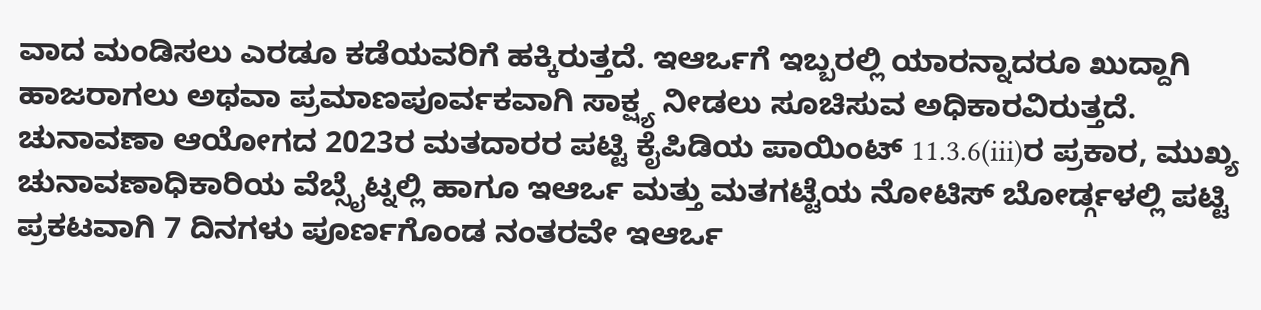ವಾದ ಮಂಡಿಸಲು ಎರಡೂ ಕಡೆಯವರಿಗೆ ಹಕ್ಕಿರುತ್ತದೆ. ಇಆರ್ಒಗೆ ಇಬ್ಬರಲ್ಲಿ ಯಾರನ್ನಾದರೂ ಖುದ್ದಾಗಿ ಹಾಜರಾಗಲು ಅಥವಾ ಪ್ರಮಾಣಪೂರ್ವಕವಾಗಿ ಸಾಕ್ಷ್ಯ ನೀಡಲು ಸೂಚಿಸುವ ಅಧಿಕಾರವಿರುತ್ತದೆ.
ಚುನಾವಣಾ ಆಯೋಗದ 2023ರ ಮತದಾರರ ಪಟ್ಟಿ ಕೈಪಿಡಿಯ ಪಾಯಿಂಟ್ 11.3.6(iii)ರ ಪ್ರಕಾರ, ಮುಖ್ಯ ಚುನಾವಣಾಧಿಕಾರಿಯ ವೆಬ್ಸೈಟ್ನಲ್ಲಿ ಹಾಗೂ ಇಆರ್ಒ ಮತ್ತು ಮತಗಟ್ಟೆಯ ನೋಟಿಸ್ ಬೋರ್ಡ್ಗಳಲ್ಲಿ ಪಟ್ಟಿ ಪ್ರಕಟವಾಗಿ 7 ದಿನಗಳು ಪೂರ್ಣಗೊಂಡ ನಂತರವೇ ಇಆರ್ಒ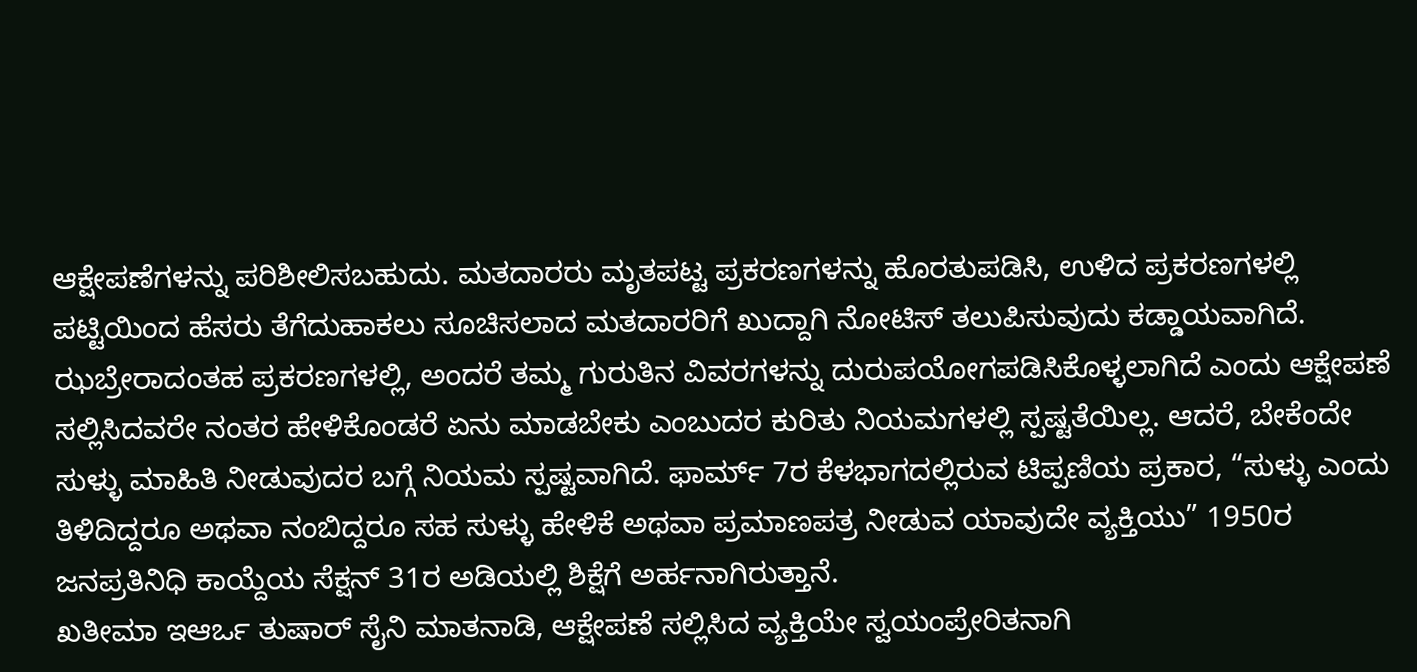ಆಕ್ಷೇಪಣೆಗಳನ್ನು ಪರಿಶೀಲಿಸಬಹುದು. ಮತದಾರರು ಮೃತಪಟ್ಟ ಪ್ರಕರಣಗಳನ್ನು ಹೊರತುಪಡಿಸಿ, ಉಳಿದ ಪ್ರಕರಣಗಳಲ್ಲಿ ಪಟ್ಟಿಯಿಂದ ಹೆಸರು ತೆಗೆದುಹಾಕಲು ಸೂಚಿಸಲಾದ ಮತದಾರರಿಗೆ ಖುದ್ದಾಗಿ ನೋಟಿಸ್ ತಲುಪಿಸುವುದು ಕಡ್ಡಾಯವಾಗಿದೆ.
ಝಬ್ರೇರಾದಂತಹ ಪ್ರಕರಣಗಳಲ್ಲಿ, ಅಂದರೆ ತಮ್ಮ ಗುರುತಿನ ವಿವರಗಳನ್ನು ದುರುಪಯೋಗಪಡಿಸಿಕೊಳ್ಳಲಾಗಿದೆ ಎಂದು ಆಕ್ಷೇಪಣೆ ಸಲ್ಲಿಸಿದವರೇ ನಂತರ ಹೇಳಿಕೊಂಡರೆ ಏನು ಮಾಡಬೇಕು ಎಂಬುದರ ಕುರಿತು ನಿಯಮಗಳಲ್ಲಿ ಸ್ಪಷ್ಟತೆಯಿಲ್ಲ. ಆದರೆ, ಬೇಕೆಂದೇ ಸುಳ್ಳು ಮಾಹಿತಿ ನೀಡುವುದರ ಬಗ್ಗೆ ನಿಯಮ ಸ್ಪಷ್ಟವಾಗಿದೆ. ಫಾರ್ಮ್ 7ರ ಕೆಳಭಾಗದಲ್ಲಿರುವ ಟಿಪ್ಪಣಿಯ ಪ್ರಕಾರ, “ಸುಳ್ಳು ಎಂದು ತಿಳಿದಿದ್ದರೂ ಅಥವಾ ನಂಬಿದ್ದರೂ ಸಹ ಸುಳ್ಳು ಹೇಳಿಕೆ ಅಥವಾ ಪ್ರಮಾಣಪತ್ರ ನೀಡುವ ಯಾವುದೇ ವ್ಯಕ್ತಿಯು” 1950ರ ಜನಪ್ರತಿನಿಧಿ ಕಾಯ್ದೆಯ ಸೆಕ್ಷನ್ 31ರ ಅಡಿಯಲ್ಲಿ ಶಿಕ್ಷೆಗೆ ಅರ್ಹನಾಗಿರುತ್ತಾನೆ.
ಖತೀಮಾ ಇಆರ್ಒ ತುಷಾರ್ ಸೈನಿ ಮಾತನಾಡಿ, ಆಕ್ಷೇಪಣೆ ಸಲ್ಲಿಸಿದ ವ್ಯಕ್ತಿಯೇ ಸ್ವಯಂಪ್ರೇರಿತನಾಗಿ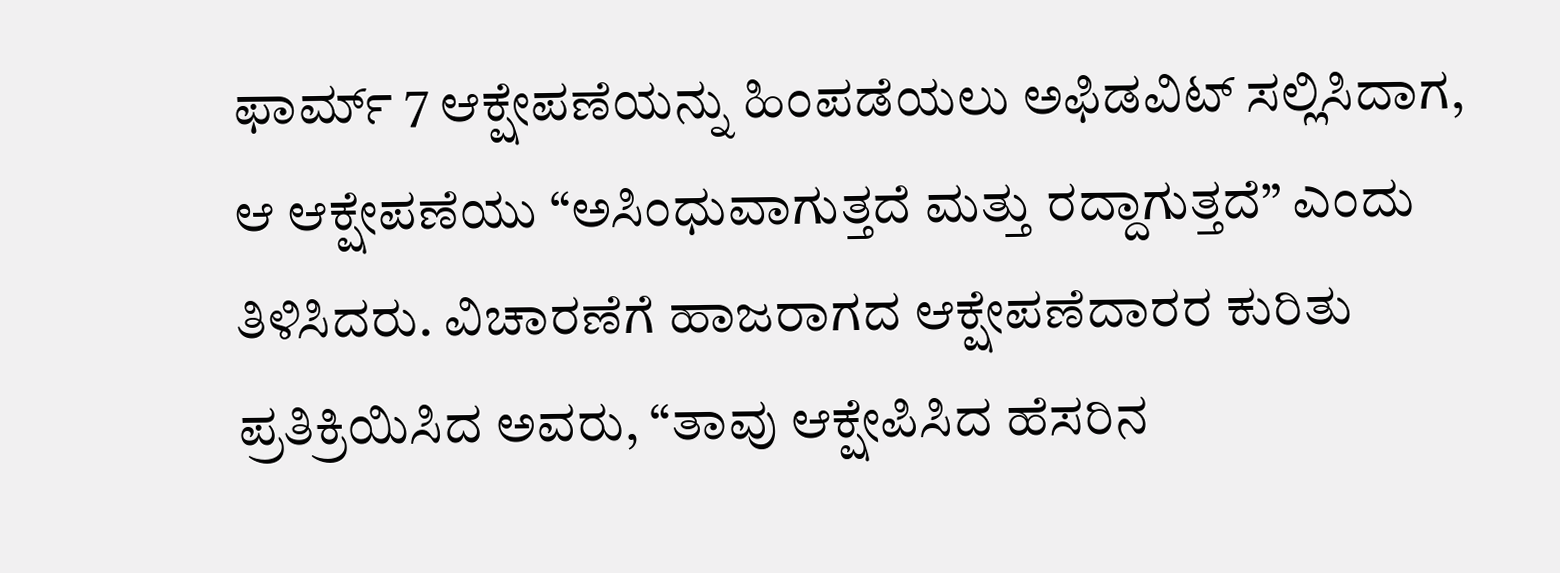ಫಾರ್ಮ್ 7 ಆಕ್ಷೇಪಣೆಯನ್ನು ಹಿಂಪಡೆಯಲು ಅಫಿಡವಿಟ್ ಸಲ್ಲಿಸಿದಾಗ, ಆ ಆಕ್ಷೇಪಣೆಯು “ಅಸಿಂಧುವಾಗುತ್ತದೆ ಮತ್ತು ರದ್ದಾಗುತ್ತದೆ” ಎಂದು ತಿಳಿಸಿದರು. ವಿಚಾರಣೆಗೆ ಹಾಜರಾಗದ ಆಕ್ಷೇಪಣೆದಾರರ ಕುರಿತು ಪ್ರತಿಕ್ರಿಯಿಸಿದ ಅವರು, “ತಾವು ಆಕ್ಷೇಪಿಸಿದ ಹೆಸರಿನ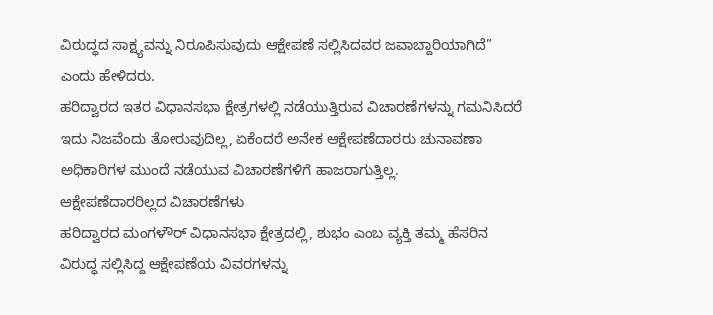ವಿರುದ್ಧದ ಸಾಕ್ಷ್ಯವನ್ನು ನಿರೂಪಿಸುವುದು ಆಕ್ಷೇಪಣೆ ಸಲ್ಲಿಸಿದವರ ಜವಾಬ್ದಾರಿಯಾಗಿದೆ” ಎಂದು ಹೇಳಿದರು.
ಹರಿದ್ವಾರದ ಇತರ ವಿಧಾನಸಭಾ ಕ್ಷೇತ್ರಗಳಲ್ಲಿ ನಡೆಯುತ್ತಿರುವ ವಿಚಾರಣೆಗಳನ್ನು ಗಮನಿಸಿದರೆ ಇದು ನಿಜವೆಂದು ತೋರುವುದಿಲ್ಲ, ಏಕೆಂದರೆ ಅನೇಕ ಆಕ್ಷೇಪಣೆದಾರರು ಚುನಾವಣಾ ಅಧಿಕಾರಿಗಳ ಮುಂದೆ ನಡೆಯುವ ವಿಚಾರಣೆಗಳಿಗೆ ಹಾಜರಾಗುತ್ತಿಲ್ಲ.
ಆಕ್ಷೇಪಣೆದಾರರಿಲ್ಲದ ವಿಚಾರಣೆಗಳು
ಹರಿದ್ವಾರದ ಮಂಗಳೌರ್ ವಿಧಾನಸಭಾ ಕ್ಷೇತ್ರದಲ್ಲಿ, ಶುಭಂ ಎಂಬ ವ್ಯಕ್ತಿ ತಮ್ಮ ಹೆಸರಿನ ವಿರುದ್ಧ ಸಲ್ಲಿಸಿದ್ದ ಆಕ್ಷೇಪಣೆಯ ವಿವರಗಳನ್ನು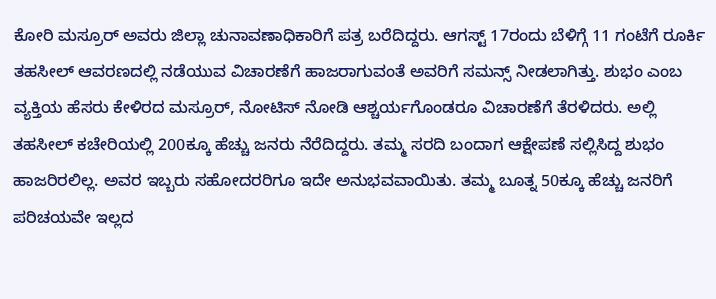ಕೋರಿ ಮಸ್ರೂರ್ ಅವರು ಜಿಲ್ಲಾ ಚುನಾವಣಾಧಿಕಾರಿಗೆ ಪತ್ರ ಬರೆದಿದ್ದರು. ಆಗಸ್ಟ್ 17ರಂದು ಬೆಳಿಗ್ಗೆ 11 ಗಂಟೆಗೆ ರೂರ್ಕಿ ತಹಸೀಲ್ ಆವರಣದಲ್ಲಿ ನಡೆಯುವ ವಿಚಾರಣೆಗೆ ಹಾಜರಾಗುವಂತೆ ಅವರಿಗೆ ಸಮನ್ಸ್ ನೀಡಲಾಗಿತ್ತು. ಶುಭಂ ಎಂಬ ವ್ಯಕ್ತಿಯ ಹೆಸರು ಕೇಳಿರದ ಮಸ್ರೂರ್, ನೋಟಿಸ್ ನೋಡಿ ಆಶ್ಚರ್ಯಗೊಂಡರೂ ವಿಚಾರಣೆಗೆ ತೆರಳಿದರು. ಅಲ್ಲಿ ತಹಸೀಲ್ ಕಚೇರಿಯಲ್ಲಿ 200ಕ್ಕೂ ಹೆಚ್ಚು ಜನರು ನೆರೆದಿದ್ದರು. ತಮ್ಮ ಸರದಿ ಬಂದಾಗ ಆಕ್ಷೇಪಣೆ ಸಲ್ಲಿಸಿದ್ದ ಶುಭಂ ಹಾಜರಿರಲಿಲ್ಲ. ಅವರ ಇಬ್ಬರು ಸಹೋದರರಿಗೂ ಇದೇ ಅನುಭವವಾಯಿತು. ತಮ್ಮ ಬೂತ್ನ 50ಕ್ಕೂ ಹೆಚ್ಚು ಜನರಿಗೆ ಪರಿಚಯವೇ ಇಲ್ಲದ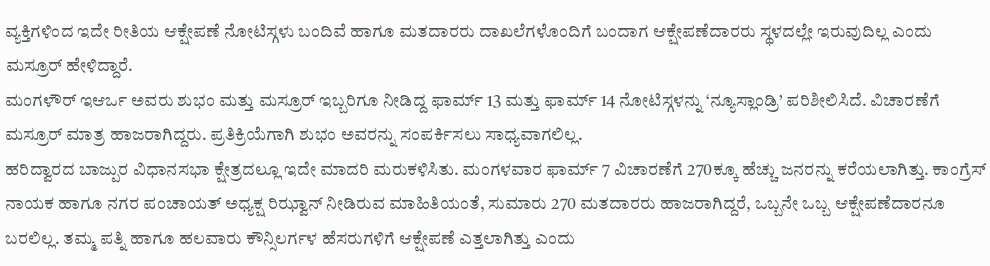ವ್ಯಕ್ತಿಗಳಿಂದ ಇದೇ ರೀತಿಯ ಆಕ್ಷೇಪಣೆ ನೋಟಿಸ್ಗಳು ಬಂದಿವೆ ಹಾಗೂ ಮತದಾರರು ದಾಖಲೆಗಳೊಂದಿಗೆ ಬಂದಾಗ ಆಕ್ಷೇಪಣೆದಾರರು ಸ್ಥಳದಲ್ಲೇ ಇರುವುದಿಲ್ಲ ಎಂದು ಮಸ್ರೂರ್ ಹೇಳಿದ್ದಾರೆ.
ಮಂಗಳೌರ್ ಇಆರ್ಒ ಅವರು ಶುಭಂ ಮತ್ತು ಮಸ್ರೂರ್ ಇಬ್ಬರಿಗೂ ನೀಡಿದ್ದ ಫಾರ್ಮ್ 13 ಮತ್ತು ಫಾರ್ಮ್ 14 ನೋಟಿಸ್ಗಳನ್ನು ‘ನ್ಯೂಸ್ಲಾಂಡ್ರಿ’ ಪರಿಶೀಲಿಸಿದೆ. ವಿಚಾರಣೆಗೆ ಮಸ್ರೂರ್ ಮಾತ್ರ ಹಾಜರಾಗಿದ್ದರು. ಪ್ರತಿಕ್ರಿಯೆಗಾಗಿ ಶುಭಂ ಅವರನ್ನು ಸಂಪರ್ಕಿಸಲು ಸಾಧ್ಯವಾಗಲಿಲ್ಲ.
ಹರಿದ್ವಾರದ ಬಾಜ್ಪುರ ವಿಧಾನಸಭಾ ಕ್ಷೇತ್ರದಲ್ಲೂ ಇದೇ ಮಾದರಿ ಮರುಕಳಿಸಿತು. ಮಂಗಳವಾರ ಫಾರ್ಮ್ 7 ವಿಚಾರಣೆಗೆ 270ಕ್ಕೂ ಹೆಚ್ಚು ಜನರನ್ನು ಕರೆಯಲಾಗಿತ್ತು. ಕಾಂಗ್ರೆಸ್ ನಾಯಕ ಹಾಗೂ ನಗರ ಪಂಚಾಯತ್ ಅಧ್ಯಕ್ಷ ರಿಝ್ವಾನ್ ನೀಡಿರುವ ಮಾಹಿತಿಯಂತೆ, ಸುಮಾರು 270 ಮತದಾರರು ಹಾಜರಾಗಿದ್ದರೆ, ಒಬ್ಬನೇ ಒಬ್ಬ ಆಕ್ಷೇಪಣೆದಾರನೂ ಬರಲಿಲ್ಲ. ತಮ್ಮ ಪತ್ನಿ ಹಾಗೂ ಹಲವಾರು ಕೌನ್ಸಿಲರ್ಗಳ ಹೆಸರುಗಳಿಗೆ ಆಕ್ಷೇಪಣೆ ಎತ್ತಲಾಗಿತ್ತು ಎಂದು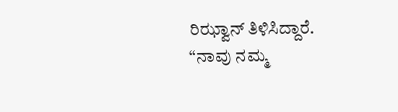ರಿಝ್ವಾನ್ ತಿಳಿಸಿದ್ದಾರೆ. “ನಾವು ನಮ್ಮ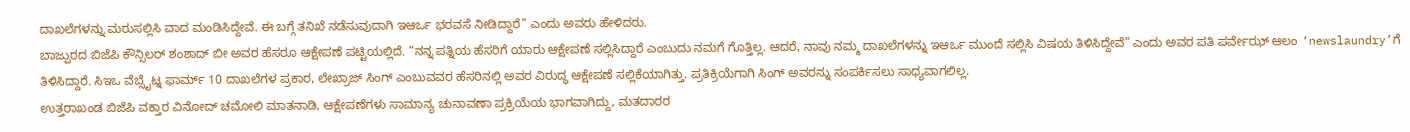ದಾಖಲೆಗಳನ್ನು ಮರುಸಲ್ಲಿಸಿ ವಾದ ಮಂಡಿಸಿದ್ದೇವೆ. ಈ ಬಗ್ಗೆ ತನಿಖೆ ನಡೆಸುವುದಾಗಿ ಇಆರ್ಒ ಭರವಸೆ ನೀಡಿದ್ದಾರೆ” ಎಂದು ಅವರು ಹೇಳಿದರು.
ಬಾಜ್ಪುರದ ಬಿಜೆಪಿ ಕೌನ್ಸಿಲರ್ ಶಂಶಾದ್ ಬೀ ಅವರ ಹೆಸರೂ ಆಕ್ಷೇಪಣೆ ಪಟ್ಟಿಯಲ್ಲಿದೆ. “ನನ್ನ ಪತ್ನಿಯ ಹೆಸರಿಗೆ ಯಾರು ಆಕ್ಷೇಪಣೆ ಸಲ್ಲಿಸಿದ್ದಾರೆ ಎಂಬುದು ನಮಗೆ ಗೊತ್ತಿಲ್ಲ. ಆದರೆ, ನಾವು ನಮ್ಮ ದಾಖಲೆಗಳನ್ನು ಇಆರ್ಒ ಮುಂದೆ ಸಲ್ಲಿಸಿ ವಿಷಯ ತಿಳಿಸಿದ್ದೇವೆ” ಎಂದು ಅವರ ಪತಿ ಪರ್ವೇಝ್ ಆಲಂ ‘newslaundry’ಗೆ ತಿಳಿಸಿದ್ದಾರೆ. ಸಿಇಒ ವೆಬ್ಸೈಟ್ನ ಫಾರ್ಮ್ 10 ದಾಖಲೆಗಳ ಪ್ರಕಾರ, ಲೇಖ್ರಾಜ್ ಸಿಂಗ್ ಎಂಬುವವರ ಹೆಸರಿನಲ್ಲಿ ಅವರ ವಿರುದ್ಧ ಆಕ್ಷೇಪಣೆ ಸಲ್ಲಿಕೆಯಾಗಿತ್ತು. ಪ್ರತಿಕ್ರಿಯೆಗಾಗಿ ಸಿಂಗ್ ಅವರನ್ನು ಸಂಪರ್ಕಿಸಲು ಸಾಧ್ಯವಾಗಲಿಲ್ಲ.
ಉತ್ತರಾಖಂಡ ಬಿಜೆಪಿ ವಕ್ತಾರ ವಿನೋದ್ ಚಮೋಲಿ ಮಾತನಾಡಿ, ಆಕ್ಷೇಪಣೆಗಳು ಸಾಮಾನ್ಯ ಚುನಾವಣಾ ಪ್ರಕ್ರಿಯೆಯ ಭಾಗವಾಗಿದ್ದು, ಮತದಾರರ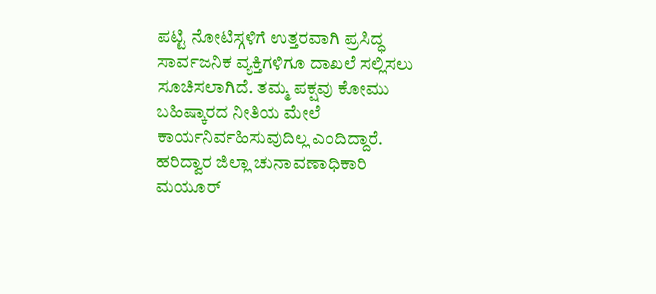ಪಟ್ಟಿ ನೋಟಿಸ್ಗಳಿಗೆ ಉತ್ತರವಾಗಿ ಪ್ರಸಿದ್ಧ ಸಾರ್ವಜನಿಕ ವ್ಯಕ್ತಿಗಳಿಗೂ ದಾಖಲೆ ಸಲ್ಲಿಸಲು ಸೂಚಿಸಲಾಗಿದೆ. ತಮ್ಮ ಪಕ್ಷವು ಕೋಮು ಬಹಿಷ್ಕಾರದ ನೀತಿಯ ಮೇಲೆ ಕಾರ್ಯನಿರ್ವಹಿಸುವುದಿಲ್ಲ ಎಂದಿದ್ದಾರೆ.
ಹರಿದ್ವಾರ ಜಿಲ್ಲಾ ಚುನಾವಣಾಧಿಕಾರಿ ಮಯೂರ್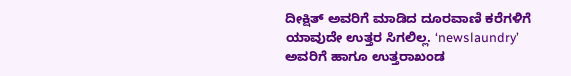ದೀಕ್ಷಿತ್ ಅವರಿಗೆ ಮಾಡಿದ ದೂರವಾಣಿ ಕರೆಗಳಿಗೆ ಯಾವುದೇ ಉತ್ತರ ಸಿಗಲಿಲ್ಲ. ‘newslaundry’ ಅವರಿಗೆ ಹಾಗೂ ಉತ್ತರಾಖಂಡ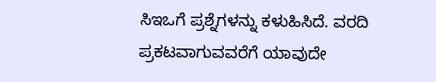ಸಿಇಒಗೆ ಪ್ರಶ್ನೆಗಳನ್ನು ಕಳುಹಿಸಿದೆ. ವರದಿ ಪ್ರಕಟವಾಗುವವರೆಗೆ ಯಾವುದೇ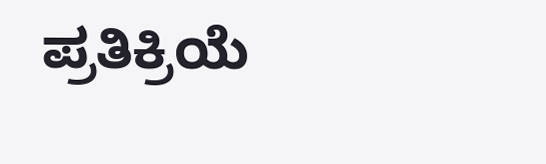ಪ್ರತಿಕ್ರಿಯೆ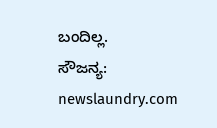ಬಂದಿಲ್ಲ.
ಸೌಜನ್ಯ: newslaundry.com